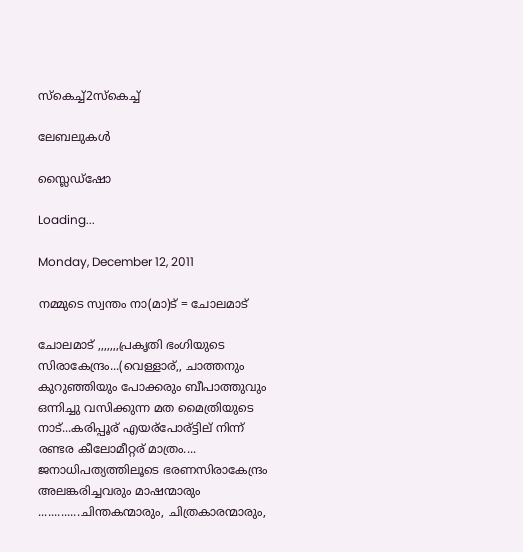സ്കെച്ച്2സ്കെച്ച്

ലേബലുകള്‍

സ്ലൈഡ്‌ഷോ

Loading...

Monday, December 12, 2011

നമ്മുടെ സ്വന്തം നാ(മാ)ട് = ചോലമാട്

ചോലമാട് ,,,,,,,പ്രകൃതി ഭംഗിയുടെ സിരാകേന്ദ്രം...(വെള്ളാര്,, ചാത്തനും കുറുഞ്ഞിയും പോക്കരും ബീപാത്തുവും ഒന്നിച്ചു വസിക്കുന്ന മത മൈത്രിയുടെ നാട്...കരിപ്പൂര് എയര്പോര്ട്ടില് നിന്ന് രണ്ടര കീലോമീറ്റര് മാത്രം.... ജനാധിപത്യത്തിലൂടെ ഭരണസിരാകേന്ദ്രം അലങ്കരിച്ചവരും മാഷന്മാരും .............ചിന്തകന്മാരും, ചിത്രകാരന്മാരും,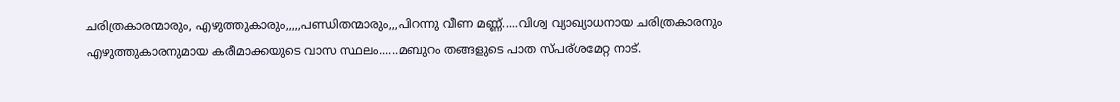ചരിത്രകാരന്മാരും, എഴുത്തുകാരും,,,,,പണ്ഡിതന്മാരും,,,പിറന്നു വീണ മണ്ണ്.....വിശ്വ വ്യാഖ്യാധനായ ചരിത്രകാരനും എഴുത്തുകാരനുമായ കരീമാക്കയുടെ വാസ സ്ഥലം......മബുറം തങ്ങളുടെ പാത സ്പര്ശമേറ്റ നാട്.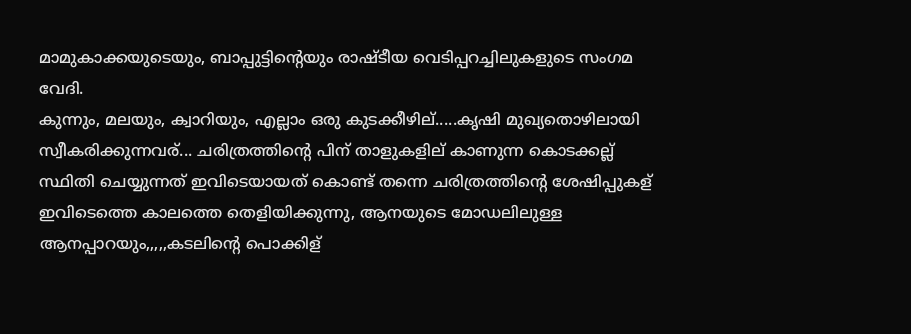മാമുകാക്കയുടെയും, ബാപ്പുട്ടിന്റെയും രാഷ്ടീയ വെടിപ്പറച്ചിലുകളുടെ സംഗമ വേദി.
കുന്നും, മലയും, ക്വാറിയും, എല്ലാം ഒരു കുടക്കീഴില്.....കൃഷി മുഖ്യതൊഴിലായി സ്വീകരിക്കുന്നവര്... ചരിത്രത്തിന്റെ പിന് താളുകളില് കാണുന്ന കൊടക്കല്ല് സ്ഥിതി ചെയ്യുന്നത് ഇവിടെയായത് കൊണ്ട് തന്നെ ചരിത്രത്തിന്റെ ശേഷിപ്പുകള് ഇവിടെത്തെ കാലത്തെ തെളിയിക്കുന്നു, ആനയുടെ മോഡലിലുള്ള ആനപ്പാറയും,,,,,കടലിന്റെ പൊക്കിള്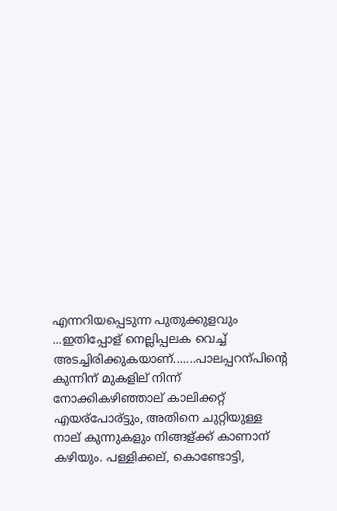എന്നറിയപ്പെടുന്ന പുതുക്കുളവും ...ഇതിപ്പോള് നെല്ലിപ്പലക വെച്ച് അടച്ചിരിക്കുകയാണ്.......പാലപ്പറന്പിന്റെ കുന്നിന് മുകളില് നിന്ന് നോക്കികഴിഞ്ഞാല് കാലിക്കറ്റ് എയര്പോര്ട്ടും, അതിനെ ചുറ്റിയുള്ള നാല് കുന്നുകളും നിങ്ങള്ക്ക് കാണാന് കഴിയും. പള്ളിക്കല്, കൊണ്ടോട്ടി,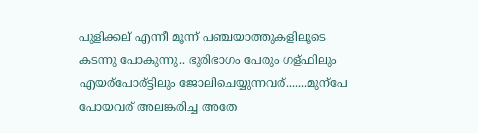പുളിക്കല് എന്നീ മൂന്ന് പഞ്ചയാത്തുകളിലൂടെ കടന്നു പോകുന്നു.. ഭുരിഭാഗം പേരും ഗള്ഫിലും എയര്പോര്ട്ടിലും ജോലിചെയ്യുന്നവര്.......മുന്പേ പോയവര് അലങ്കരിച്ച അതേ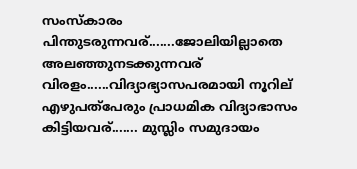സംസ്കാരം പിന്തുടരുന്നവര്.......ജോലിയില്ലാതെ അലഞ്ഞുനടക്കുന്നവര് വിരളം......വിദ്യാഭ്യാസപരമായി നൂറില് എഴുപത്പേരും പ്രാധമിക വിദ്യാഭാസം കിട്ടിയവര്....... മുസ്ലിം സമുദായം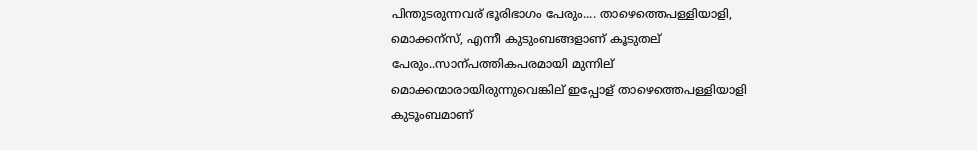പിന്തുടരുന്നവര് ഭൂരിഭാഗം പേരും.... താഴെത്തെപള്ളിയാളി, മൊക്കന്സ്, എന്നീ കുടുംബങ്ങളാണ് കൂടുതല് പേരും..സാന്പത്തികപരമായി മുന്നില് മൊക്കന്മാരായിരുന്നുവെങ്കില് ഇപ്പോള് താഴെത്തെപള്ളിയാളി കുടൂംബമാണ്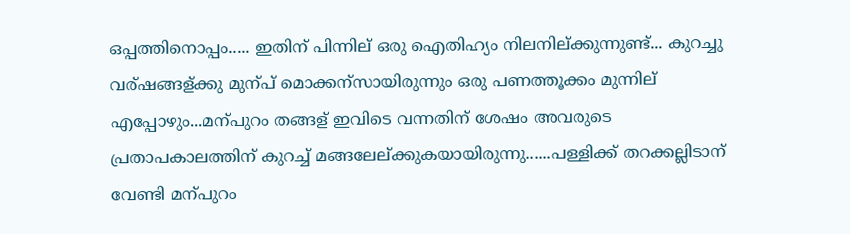ഒപ്പത്തിനൊപ്പം..... ഇതിന് പിന്നില് ഒരു ഐതിഹ്യം നിലനില്ക്കുന്നുണ്ട്... കുറച്ചു വര്ഷങ്ങള്ക്കു മുന്പ് മൊക്കന്സായിരുന്നും ഒരു പണത്തൂക്കം മുന്നില് എപ്പോഴും...മന്പുറം തങ്ങള് ഇവിടെ വന്നതിന് ശേഷം അവരുടെ പ്രതാപകാലത്തിന് കുറച്ച് മങ്ങലേല്ക്കുകയായിരുന്നു......പള്ളിക്ക് തറക്കല്ലിടാന് വേണ്ടി മന്പുറം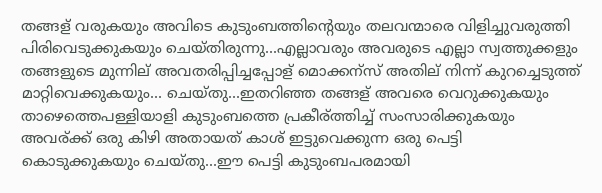തങ്ങള് വരുകയും അവിടെ കുടുംബത്തിന്റെയും തലവന്മാരെ വിളിച്ചുവരുത്തി പിരിവെടുക്കുകയും ചെയ്തിരുന്നു...എല്ലാവരും അവരുടെ എല്ലാ സ്വത്തുക്കളും തങ്ങളുടെ മുന്നില് അവതരിപ്പിച്ചപ്പോള് മൊക്കന്സ് അതില് നിന്ന് കുറച്ചെടുത്ത് മാറ്റിവെക്കുകയും... ചെയ്തു...ഇതറിഞ്ഞ തങ്ങള് അവരെ വെറുക്കുകയും താഴെത്തെപള്ളിയാളി കുടുംബത്തെ പ്രകീര്ത്തിച്ച് സംസാരിക്കുകയും അവര്ക്ക് ഒരു കിഴി അതായത് കാശ് ഇട്ടുവെക്കുന്ന ഒരു പെട്ടി കൊടുക്കുകയും ചെയ്തു...ഈ പെട്ടി കുടുംബപരമായി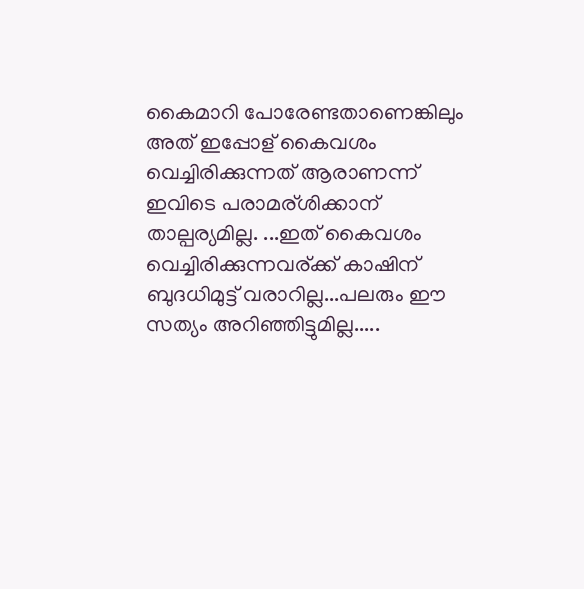കൈമാറി പോരേണ്ടതാണെങ്കിലും അത് ഇപ്പോള് കൈവശം വെച്ചിരിക്കുന്നത് ആരാണന്ന് ഇവിടെ പരാമര്ശിക്കാന് താല്പര്യമില്ല. ...ഇത് കൈവശം വെച്ചിരിക്കുന്നവര്ക്ക് കാഷിന് ബുദധിമുട്ട് വരാറില്ല...പലരും ഈ സത്യം അറിഞ്ഞിട്ടുമില്ല.....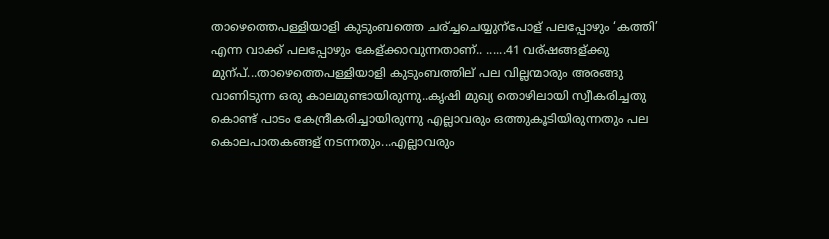താഴെത്തെപള്ളിയാളി കുടുംബത്തെ ചര്ച്ചചെയ്യുന്പോള് പലപ്പോഴും ‘കത്തി’ എന്ന വാക്ക് പലപ്പോഴും കേള്ക്കാവുന്നതാണ്.. ......41 വര്ഷങ്ങള്ക്കു മുന്പ്...താഴെത്തെപള്ളിയാളി കുടുംബത്തില് പല വില്ലന്മാരും അരങ്ങു വാണിടുന്ന ഒരു കാലമുണ്ടായിരുന്നു..കൃഷി മുഖ്യ തൊഴിലായി സ്വീകരിച്ചതു കൊണ്ട് പാടം കേന്ദ്രീകരിച്ചായിരുന്നു എല്ലാവരും ഒത്തുകൂടിയിരുന്നതും പല കൊലപാതകങ്ങള് നടന്നതും...എല്ലാവരും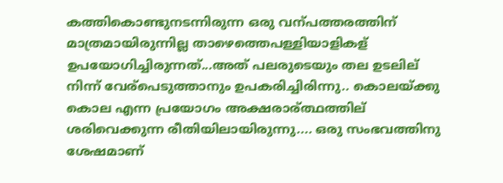കത്തികൊണ്ടുനടന്നിരുന്ന ഒരു വന്പത്തരത്തിന് മാത്രമായിരുന്നില്ല താഴെത്തെപള്ളിയാളികള് ഉപയോഗിച്ചിരുന്നത്...അത് പലരുടെയും തല ഉടലില് നിന്ന് വേര്പെടുത്താനും ഉപകരിച്ചിരിന്നു.. കൊലയ്ക്കു കൊല എന്ന പ്രയോഗം അക്ഷരാര്ത്ഥത്തില് ശരിവെക്കുന്ന രീതിയിലായിരുന്നു.... ഒരു സംഭവത്തിനു ശേഷമാണ്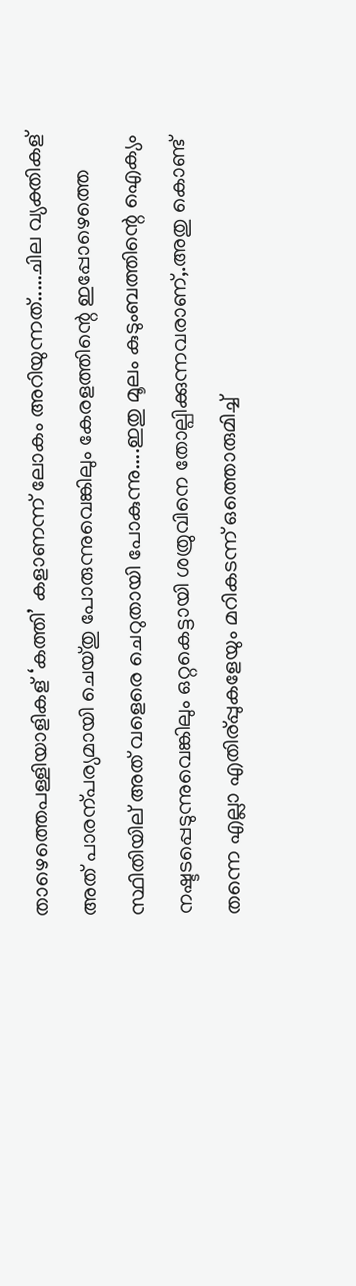താഴെത്തെപള്ളിയാളികള് ‘കത്തി’ കളാണന്ന് ലോകം അറിയുന്നത്.....ചില വ്യക്തികള് അത് പാരന്പര്യമായി ചെയ്തു പോരുന്നുവെങ്കിലും കേരളത്തിന്റെ ഇപ്പോഴെത്തെ സ്ഥിതിയില് അത് വളെരെ ചെറുതായി പോകുന്നു....ഇതു മൂലം കുടുംബത്തിന്റെ ഐക്യം നഷ്ടടപ്പെടുന്നുവെങ്കിലും ഒറ്റകെട്ടായി ശത്രുവിനെ തോല്പിക്കുന്നവരാണ്,.അതു കൊണ്ട് തന്നെ എല്ലാ എതിര്പ്പുകളേയും മറികടന്ന് ഒത്തൊരുമിച്ച്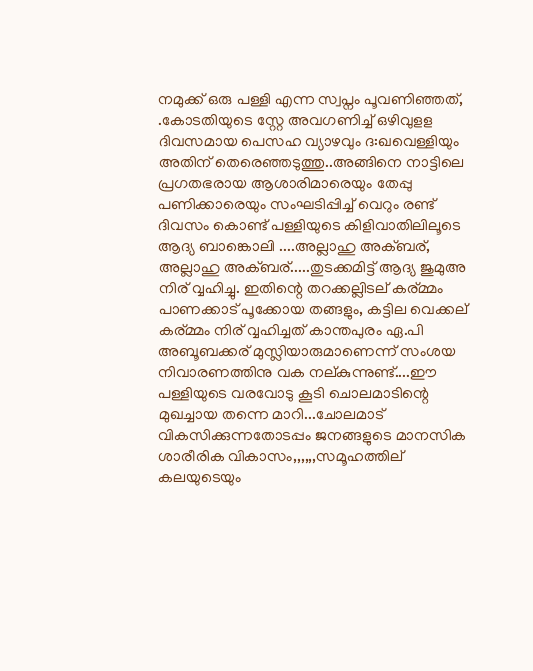നമുക്ക് ഒരു പള്ളി എന്ന സ്വപ്നം പൂവണിഞ്ഞത്, .കോടതിയുടെ സ്റ്റേ അവഗണിച്ച് ഒഴിവുളള ദിവസമായ പെസഹ വ്യാഴവും ദ:ഖവെള്ളിയും അതിന് തെരെഞ്ഞടുത്തു..അങ്ങിനെ നാട്ടിലെ പ്രഗതഭരായ ആശാരിമാരെയും തേപ്പു പണിക്കാരെയും സംഘടിപ്പിച്ച് വെറും രണ്ട് ദിവസം കൊണ്ട് പള്ളിയുടെ കിളിവാതിലിലൂടെ ആദ്യ ബാങ്കൊലി ....അല്ലാഹു അക്ബര്, അല്ലാഹു അക്ബര്.....തുടക്കമിട്ട് ആദ്യ ജുമുഅ നിര് വ്വഹിച്ചു. ഇതിന്റെ തറക്കല്ലിടല് കര്മ്മം പാണക്കാട് പൂക്കോയ തങ്ങളും, കട്ടില വെക്കല് കര്മ്മം നിര് വ്വഹിച്ചത് കാന്തപുരം ഏ.പി അബൂബക്കര് മുസ്ലിയാരുമാണെന്ന് സംശയ നിവാരണത്തിനു വക നല്കുന്നുണ്ട്....ഈ പള്ളിയുടെ വരവോടു കൂടി ചൊലമാടിന്റെ മുഖച്ചായ തന്നെ മാറി...ചോലമാട് വികസിക്കുന്നതോടപ്പം ജനങ്ങളുടെ മാനസിക ശാരീരിക വികാസം,,,,,,സമൂഹത്തില് കലയുടെയും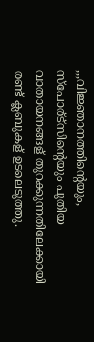,,,വിജ്ഞാനത്തിന്റെയും, സ്പോര്ട്സിന്റെയും പുതിയ വാതായനങ്ങള് തുറക്കുന്നതിലേക്കായി രണ്ട് ക്ലബുകള് ഉടലെടുത്തു.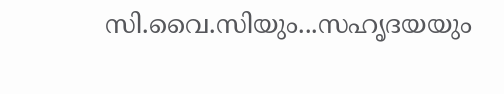സി.വൈ.സിയും...സഹൃദയയും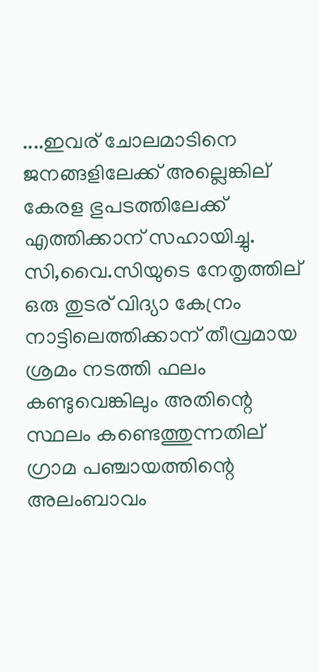....ഇവര് ചോലമാടിനെ ജനങ്ങളിലേക്ക് അല്ലെങ്കില് കേരള ഭുപടത്തിലേക്ക് എത്തിക്കാന് സഹായിച്ചു. സി,വൈ.സിയുടെ നേതൃത്തില് ഒരു തുടര് വിദ്യാ കേന്രം നാട്ടിലെത്തിക്കാന് തീവ്രമായ ശ്രമം നടത്തി ഫലം കണ്ടുവെങ്കിലും അതിന്റെ സ്ഥലം കണ്ടെത്തുന്നതില് ഗ്രാമ പഞ്ചായത്തിന്റെ അലംബാവം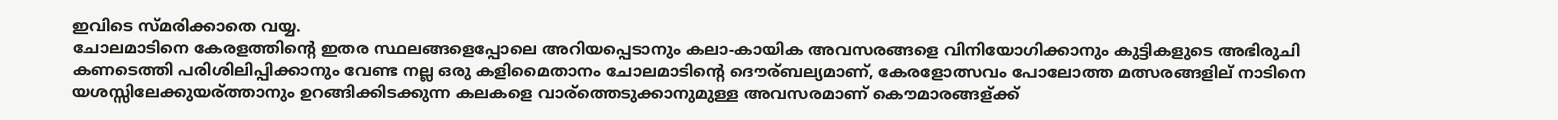ഇവിടെ സ്മരിക്കാതെ വയ്യ.
ചോലമാടിനെ കേരളത്തിന്റെ ഇതര സ്ഥലങ്ങളെപ്പോലെ അറിയപ്പെടാനും കലാ-കായിക അവസരങ്ങളെ വിനിയോഗിക്കാനും കുട്ടികളുടെ അഭിരുചി കണടെത്തി പരിശിലിപ്പിക്കാനും വേണ്ട നല്ല ഒരു കളിമൈതാനം ചോലമാടിന്റെ ദൌര്ബല്യമാണ്, കേരളോത്സവം പോലോത്ത മത്സരങ്ങളില് നാടിനെ യശസ്സിലേക്കുയര്ത്താനും ഉറങ്ങിക്കിടക്കുന്ന കലകളെ വാര്ത്തെടുക്കാനുമുള്ള അവസരമാണ് കൌമാരങ്ങള്ക്ക്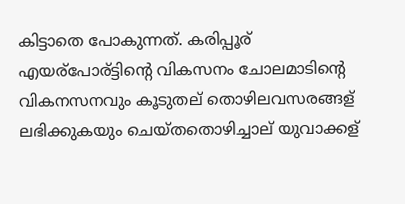കിട്ടാതെ പോകുന്നത്. കരിപ്പൂര് എയര്പോര്ട്ടിന്റെ വികസനം ചോലമാടിന്റെ വികനസനവും കൂടുതല് തൊഴിലവസരങ്ങള് ലഭിക്കുകയും ചെയ്തതൊഴിച്ചാല് യുവാക്കള്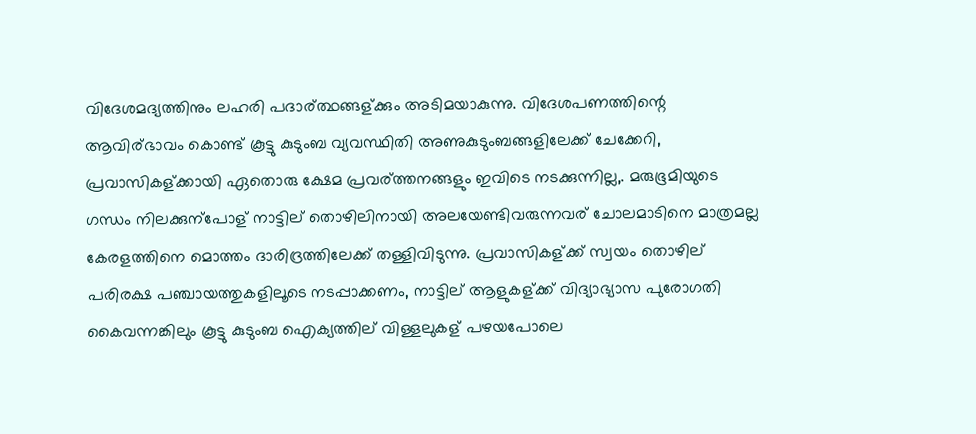വിദേശമദ്യത്തിനും ലഹരി പദാര്ത്ഥങ്ങള്ക്കും അടിമയാകുന്നു. വിദേശപണത്തിന്റെ ആവിര്ഭാവം കൊണ്ട് കൂട്ടു കുടുംബ വ്യവസ്ഥിതി അണുകുടുംബങ്ങളിലേക്ക് ചേക്കേറി, പ്രവാസികള്ക്കായി ഏതൊരു ക്ഷേമ പ്രവര്ത്തനങ്ങളും ഇവിടെ നടക്കുന്നില്ല,. മരുഭൂമിയുടെ ഗന്ധം നിലക്കുന്പോള് നാട്ടില് തൊഴിലിനായി അലയേണ്ടിവരുന്നവര് ചോലമാടിനെ മാത്രമല്ല കേരളത്തിനെ മൊത്തം ദാരിദ്രത്തിലേക്ക് തള്ളിവിടുന്നു. പ്രവാസികള്ക്ക് സ്വയം തൊഴില് പരിരക്ഷ പഞ്ചായത്തുകളിലൂടെ നടപ്പാക്കണം, നാട്ടില് ആളുകള്ക്ക് വിദ്യാഭ്യാസ പുരോഗതി കൈവന്നങ്കിലും കൂട്ടു കുടുംബ ഐക്യത്തില് വിള്ളലുകള് പഴയപോലെ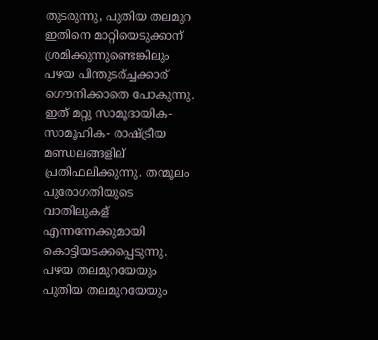തുടരുന്നു, പുതിയ തലമുറ ഇതിനെ മാറ്റിയെടുക്കാന് ശ്രമിക്കുന്നുണ്ടെങ്കിലും പഴയ പിന്തുടര്ച്ചക്കാര് ഗൌനിക്കാതെ പോകുന്നു. ഇത് മറ്റു സാമൂദായിക- സാമൂഹിക- രാഷ്ട്രീയ മണ്ഡലങ്ങളില് പ്രതിഫലിക്കുന്നു. തന്മൂലം പുരോഗതിയുടെ വാതിലുകള് എന്നന്നേക്കുമായി കൊട്ടിയടക്കപ്പെടുന്നു. പഴയ തലമുറയേയും പുതിയ തലമുറയേയും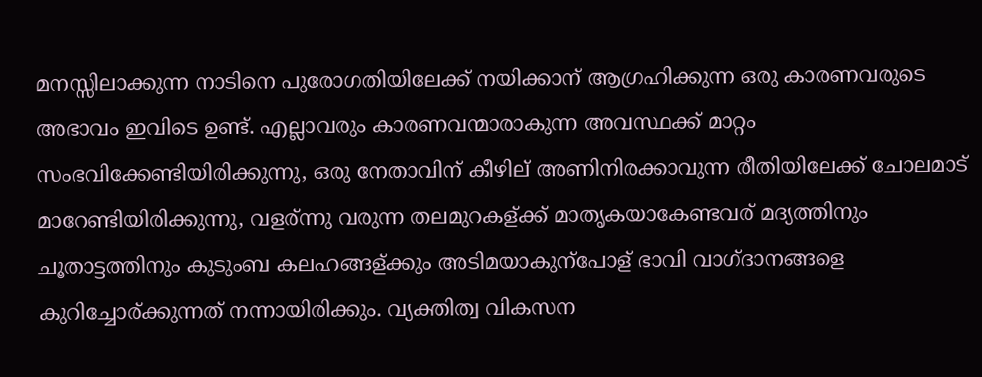മനസ്സിലാക്കുന്ന നാടിനെ പുരോഗതിയിലേക്ക് നയിക്കാന് ആഗ്രഹിക്കുന്ന ഒരു കാരണവരുടെ അഭാവം ഇവിടെ ഉണ്ട്. എല്ലാവരും കാരണവന്മാരാകുന്ന അവസ്ഥക്ക് മാറ്റം സംഭവിക്കേണ്ടിയിരിക്കുന്നു, ഒരു നേതാവിന് കീഴില് അണിനിരക്കാവുന്ന രീതിയിലേക്ക് ചോലമാട് മാറേണ്ടിയിരിക്കുന്നു, വളര്ന്നു വരുന്ന തലമുറകള്ക്ക് മാതൃകയാകേണ്ടവര് മദ്യത്തിനും ചൂതാട്ടത്തിനും കുടുംബ കലഹങ്ങള്ക്കും അടിമയാകുന്പോള് ഭാവി വാഗ്ദാനങ്ങളെ കുറിച്ചോര്ക്കുന്നത് നന്നായിരിക്കും. വ്യക്തിത്വ വികസന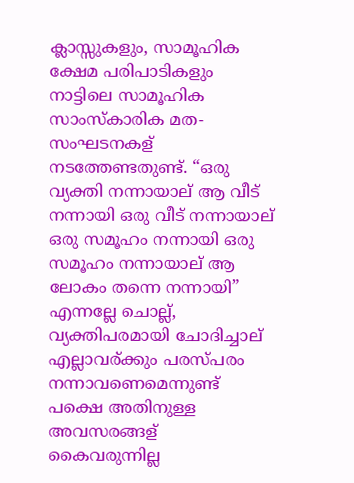ക്ലാസ്സുകളും, സാമൂഹിക ക്ഷേമ പരിപാടികളും നാട്ടിലെ സാമൂഹിക സാംസ്കാരിക മത-സംഘടനകള് നടത്തേണ്ടതുണ്ട്. “ഒരു വ്യക്തി നന്നായാല് ആ വീട് നന്നായി ഒരു വീട് നന്നായാല് ഒരു സമൂഹം നന്നായി ഒരു സമൂഹം നന്നായാല് ആ ലോകം തന്നെ നന്നായി” എന്നല്ലേ ചൊല്ല്, വ്യക്തിപരമായി ചോദിച്ചാല് എല്ലാവര്ക്കും പരസ്പരം നന്നാവണെമെന്നുണ്ട് പക്ഷെ അതിനുള്ള അവസരങ്ങള് കൈവരുന്നില്ല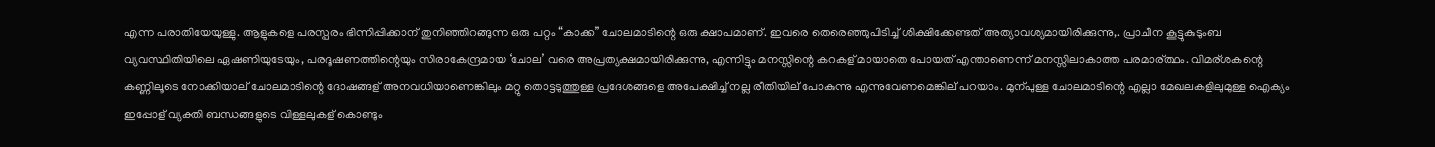എന്ന പരാതിയേയുള്ളു. ആളുകളെ പരസ്പരം ഭിന്നിപ്പിക്കാന് തുനിഞ്ഞിറങ്ങുന്ന ഒരു പറ്റം “കാക്ക” ചോലമാടിന്റെ ഒരു ക്ഷാപമാണ്. ഇവരെ തെരെഞ്ഞുപിടിച്ച് ശിക്ഷിക്കേണ്ടത് അത്യാവശ്യമായിരിക്കുന്നു,. പ്രാചീന കൂട്ടുകുടുംബ വ്യവസ്ഥിതിയിലെ ഏഷണിയുടേയും, പരദൂഷണത്തിന്റെയും സിരാകേന്ദ്രമായ ‘ചോല’ വരെ അപ്രത്യക്ഷമായിരിക്കുന്നു, എന്നിട്ടും മനസ്സിന്റെ കറകള് മായാതെ പോയത് എന്താണെന്ന് മനസ്സിലാകാത്ത പരമാര്ത്ഥം. വിമര്ശകന്റെ കണ്ണിലൂടെ നോക്കിയാല് ചോലമാടിന്റെ ദോഷങ്ങള് അനവധിയാണെങ്കിലും മറ്റു തൊട്ടടുത്തുള്ള പ്രദേശങ്ങളെ അപേക്ഷിച്ച് നല്ല രീതിയില് പോകുന്നു എന്നുവേണമെങ്കില് പറയാം. മുന്പുള്ള ചോലമാടിന്റെ എല്ലാ മേഖലകളിലുമുള്ള ഐക്യം ഇപ്പോള് വ്യക്തി ബന്ധങ്ങളുടെ വിള്ളലുകള് കൊണ്ടും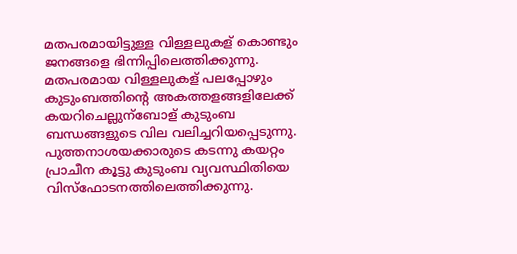മതപരമായിട്ടുള്ള വിള്ളലുകള് കൊണ്ടും ജനങ്ങളെ ഭിന്നിപ്പിലെത്തിക്കുന്നു. മതപരമായ വിള്ളലുകള് പലപ്പോഴും കുടുംബത്തിന്റെ അകത്തളങ്ങളിലേക്ക് കയറിചെല്ലുന്ബോള് കുടുംബ ബന്ധങ്ങളുടെ വില വലിച്ചറിയപ്പെടുന്നു. പുത്തനാശയക്കാരുടെ കടന്നു കയറ്റം പ്രാചീന കൂട്ടു കുടുംബ വ്യവസ്ഥിതിയെ വിസ്ഫോടനത്തിലെത്തിക്കുന്നു.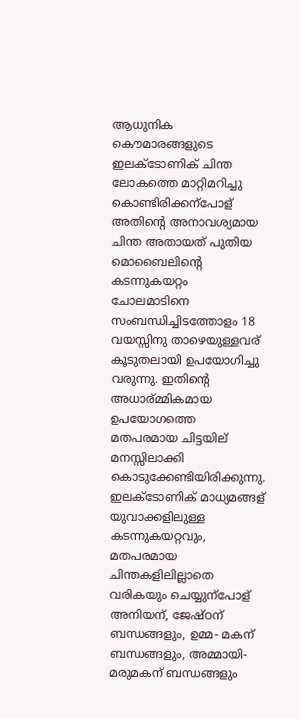ആധുനിക കൌമാരങ്ങളുടെ ഇലക്ടോണിക് ചിന്ത ലോകത്തെ മാറ്റിമറിച്ചു കൊണ്ടിരിക്കന്പോള് അതിന്റെ അനാവശ്യമായ ചിന്ത അതായത് പുതിയ മൊബൈലിന്റെ കടന്നുകയറ്റം ചോലമാടിനെ സംബന്ധിച്ചിടത്തോളം 18 വയസ്സിനു താഴെയുള്ളവര് കൂടുതലായി ഉപയോഗിച്ചു വരുന്നു. ഇതിന്റെ അധാര്മ്മികമായ ഉപയോഗത്തെ മതപരമായ ചിട്ടയില് മനസ്സിലാക്കി കൊടുക്കേണ്ടിയിരിക്കുന്നു. ഇലക്ടോണിക് മാധ്യമങ്ങള് യുവാക്കളിലുള്ള കടന്നുകയറ്റവും, മതപരമായ ചിന്തകളിലില്ലാതെ വരികയും ചെയ്യുന്പോള് അനിയന്, ജേഷ്ഠന് ബന്ധങ്ങളും, ഉമ്മ- മകന് ബന്ധങ്ങളും, അമ്മായി- മരുമകന് ബന്ധങ്ങളും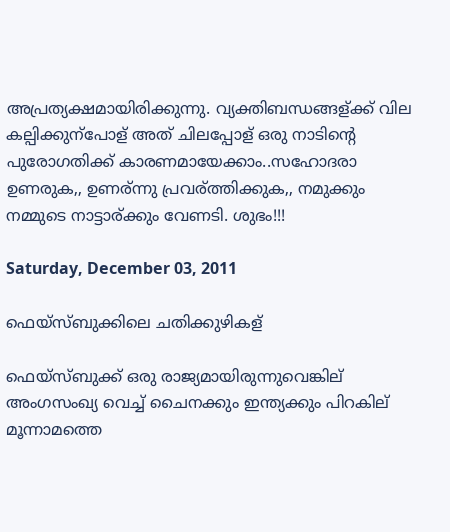അപ്രത്യക്ഷമായിരിക്കുന്നു. വ്യക്തിബന്ധങ്ങള്ക്ക് വില കല്പിക്കുന്പോള് അത് ചിലപ്പോള് ഒരു നാടിന്റെ പുരോഗതിക്ക് കാരണമായേക്കാം..സഹോദരാ ഉണരുക,, ഉണര്ന്നു പ്രവര്ത്തിക്കുക,, നമുക്കും നമ്മുടെ നാട്ടാര്ക്കും വേണടി. ശുഭം!!!

Saturday, December 03, 2011

ഫെയ്സ്ബുക്കിലെ ചതിക്കുഴികള്

ഫെയ്സ്ബുക്ക് ഒരു രാജ്യമായിരുന്നുവെങ്കില് അംഗസംഖ്യ വെച്ച് ചൈനക്കും ഇന്ത്യക്കും പിറകില് മൂന്നാമത്തെ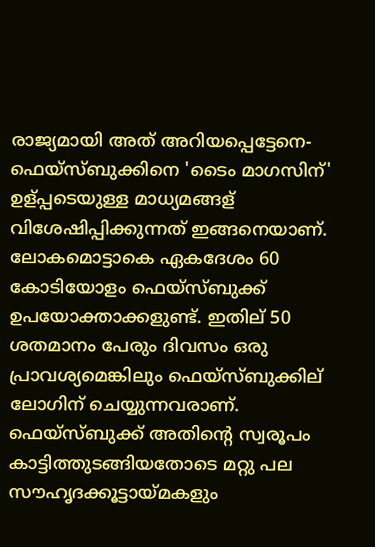രാജ്യമായി അത് അറിയപ്പെട്ടേനെ-ഫെയ്സ്ബുക്കിനെ 'ടൈം മാഗസിന്' ഉള്പ്പടെയുള്ള മാധ്യമങ്ങള് വിശേഷിപ്പിക്കുന്നത് ഇങ്ങനെയാണ്. ലോകമൊട്ടാകെ ഏകദേശം 60 കോടിയോളം ഫെയ്സ്ബുക്ക് ഉപയോക്താക്കളുണ്ട്. ഇതില് 50 ശതമാനം പേരും ദിവസം ഒരു പ്രാവശ്യമെങ്കിലും ഫെയ്സ്ബുക്കില് ലോഗിന് ചെയ്യുന്നവരാണ്. ഫെയ്സ്ബുക്ക് അതിന്റെ സ്വരൂപം കാട്ടിത്തുടങ്ങിയതോടെ മറ്റു പല സൗഹൃദക്കൂട്ടായ്മകളും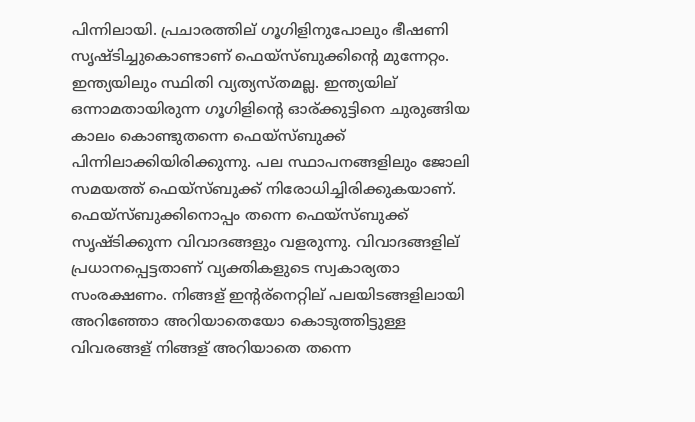പിന്നിലായി. പ്രചാരത്തില് ഗൂഗിളിനുപോലും ഭീഷണി സൃഷ്ടിച്ചുകൊണ്ടാണ് ഫെയ്സ്ബുക്കിന്റെ മുന്നേറ്റം. ഇന്ത്യയിലും സ്ഥിതി വ്യത്യസ്തമല്ല. ഇന്ത്യയില് ഒന്നാമതായിരുന്ന ഗൂഗിളിന്റെ ഓര്ക്കുട്ടിനെ ചുരുങ്ങിയ കാലം കൊണ്ടുതന്നെ ഫെയ്സ്ബുക്ക് പിന്നിലാക്കിയിരിക്കുന്നു. പല സ്ഥാപനങ്ങളിലും ജോലി സമയത്ത് ഫെയ്സ്ബുക്ക് നിരോധിച്ചിരിക്കുകയാണ്. ഫെയ്സ്ബുക്കിനൊപ്പം തന്നെ ഫെയ്സ്ബുക്ക് സൃഷ്ടിക്കുന്ന വിവാദങ്ങളും വളരുന്നു. വിവാദങ്ങളില് പ്രധാനപ്പെട്ടതാണ് വ്യക്തികളുടെ സ്വകാര്യതാ സംരക്ഷണം. നിങ്ങള് ഇന്റര്നെറ്റില് പലയിടങ്ങളിലായി അറിഞ്ഞോ അറിയാതെയോ കൊടുത്തിട്ടുള്ള വിവരങ്ങള് നിങ്ങള് അറിയാതെ തന്നെ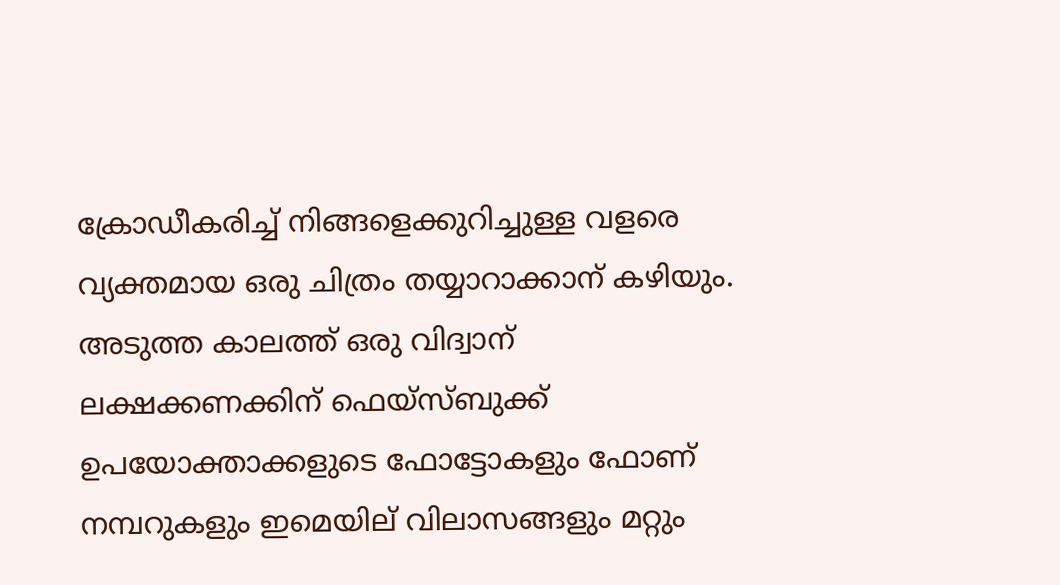ക്രോഡീകരിച്ച് നിങ്ങളെക്കുറിച്ചുള്ള വളരെ വ്യക്തമായ ഒരു ചിത്രം തയ്യാറാക്കാന് കഴിയും. അടുത്ത കാലത്ത് ഒരു വിദ്വാന് ലക്ഷക്കണക്കിന് ഫെയ്സ്ബുക്ക് ഉപയോക്താക്കളുടെ ഫോട്ടോകളും ഫോണ് നമ്പറുകളും ഇമെയില് വിലാസങ്ങളും മറ്റും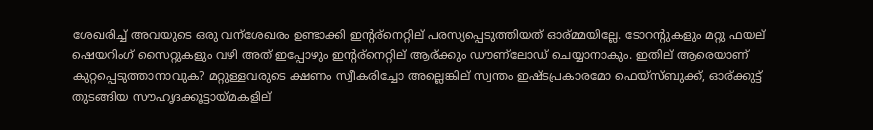ശേഖരിച്ച് അവയുടെ ഒരു വന്ശേഖരം ഉണ്ടാക്കി ഇന്റര്നെറ്റില് പരസ്യപ്പെടുത്തിയത് ഓര്മ്മയില്ലേ. ടോറന്റുകളും മറ്റു ഫയല് ഷെയറിംഗ് സൈറ്റുകളും വഴി അത് ഇപ്പോഴും ഇന്റര്നെറ്റില് ആര്ക്കും ഡൗണ്ലോഡ് ചെയ്യാനാകും. ഇതില് ആരെയാണ് കുറ്റപ്പെടുത്താനാവുക? മറ്റുള്ളവരുടെ ക്ഷണം സ്വീകരിച്ചോ അല്ലെങ്കില് സ്വന്തം ഇഷ്ടപ്രകാരമോ ഫെയ്സ്ബുക്ക്, ഓര്ക്കുട്ട് തുടങ്ങിയ സൗഹൃദക്കൂട്ടായ്മകളില്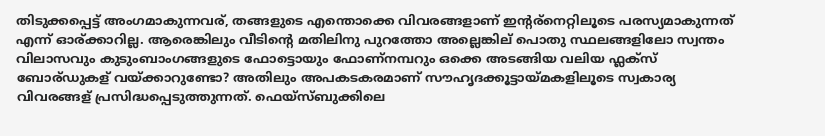തിടുക്കപ്പെട്ട് അംഗമാകുന്നവര്, തങ്ങളുടെ എന്തൊക്കെ വിവരങ്ങളാണ് ഇന്റര്നെറ്റിലൂടെ പരസ്യമാകുന്നത് എന്ന് ഓര്ക്കാറില്ല. ആരെങ്കിലും വീടിന്റെ മതിലിനു പുറത്തോ അല്ലെങ്കില് പൊതു സ്ഥലങ്ങളിലോ സ്വന്തം വിലാസവും കുടുംബാംഗങ്ങളുടെ ഫോട്ടൊയും ഫോണ്നമ്പറും ഒക്കെ അടങ്ങിയ വലിയ ഫ്ലക്സ് ബോര്ഡുകള് വയ്ക്കാറുണ്ടോ? അതിലും അപകടകരമാണ് സൗഹൃദക്കൂട്ടായ്മകളിലൂടെ സ്വകാര്യ വിവരങ്ങള് പ്രസിദ്ധപ്പെടുത്തുന്നത്. ഫെയ്സ്ബുക്കിലെ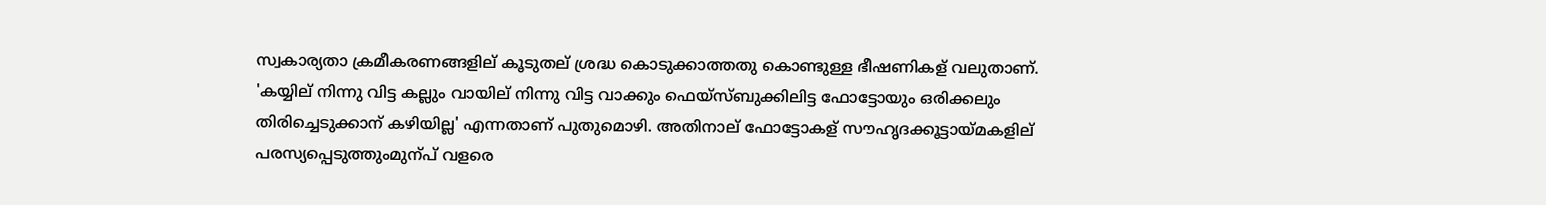സ്വകാര്യതാ ക്രമീകരണങ്ങളില് കൂടുതല് ശ്രദ്ധ കൊടുക്കാത്തതു കൊണ്ടുള്ള ഭീഷണികള് വലുതാണ്. 'കയ്യില് നിന്നു വിട്ട കല്ലും വായില് നിന്നു വിട്ട വാക്കും ഫെയ്സ്ബുക്കിലിട്ട ഫോട്ടോയും ഒരിക്കലും തിരിച്ചെടുക്കാന് കഴിയില്ല' എന്നതാണ് പുതുമൊഴി. അതിനാല് ഫോട്ടോകള് സൗഹൃദക്കൂട്ടായ്മകളില് പരസ്യപ്പെടുത്തുംമുന്പ് വളരെ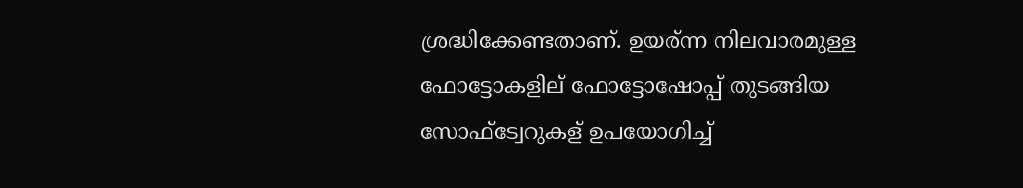ശ്രദ്ധിക്കേണ്ടതാണ്. ഉയര്ന്ന നിലവാരമുള്ള ഫോട്ടോകളില് ഫോട്ടോഷോപ്പ് തുടങ്ങിയ സോഫ്ട്വേറുകള് ഉപയോഗിച്ച്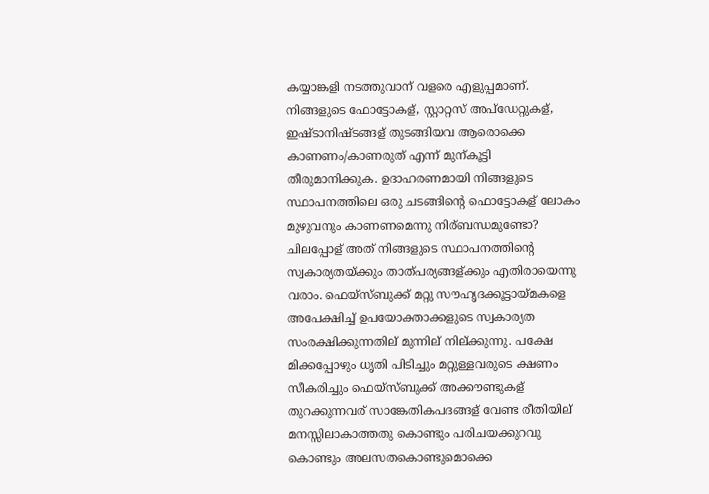കയ്യാങ്കളി നടത്തുവാന് വളരെ എളുപ്പമാണ്. നിങ്ങളുടെ ഫോട്ടോകള്, സ്റ്റാറ്റസ് അപ്ഡേറ്റുകള്, ഇഷ്ടാനിഷ്ടങ്ങള് തുടങ്ങിയവ ആരൊക്കെ കാണണം/കാണരുത് എന്ന് മുന്കൂട്ടി തീരുമാനിക്കുക. ഉദാഹരണമായി നിങ്ങളുടെ സ്ഥാപനത്തിലെ ഒരു ചടങ്ങിന്റെ ഫൊട്ടോകള് ലോകം മുഴുവനും കാണണമെന്നു നിര്ബന്ധമുണ്ടോ? ചിലപ്പോള് അത് നിങ്ങളുടെ സ്ഥാപനത്തിന്റെ സ്വകാര്യതയ്ക്കും താത്പര്യങ്ങള്ക്കും എതിരായെന്നു വരാം. ഫെയ്സ്ബുക്ക് മറ്റു സൗഹൃദക്കൂട്ടായ്മകളെ അപേക്ഷിച്ച് ഉപയോക്താക്കളുടെ സ്വകാര്യത സംരക്ഷിക്കുന്നതില് മുന്നില് നില്ക്കുന്നു. പക്ഷേ മിക്കപ്പോഴും ധൃതി പിടിച്ചും മറ്റുള്ളവരുടെ ക്ഷണം സീകരിച്ചും ഫെയ്സ്ബുക്ക് അക്കൗണ്ടുകള് തുറക്കുന്നവര് സാങ്കേതികപദങ്ങള് വേണ്ട രീതിയില് മനസ്സിലാകാത്തതു കൊണ്ടും പരിചയക്കുറവു കൊണ്ടും അലസതകൊണ്ടുമൊക്കെ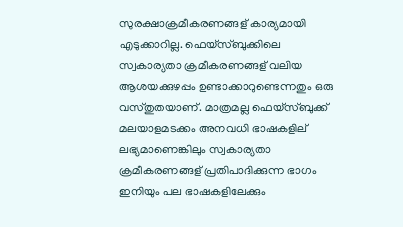സുരക്ഷാക്രമീകരണങ്ങള് കാര്യമായി എടുക്കാറില്ല. ഫെയ്സ്ബുക്കിലെ സ്വകാര്യതാ ക്രമീകരണങ്ങള് വലിയ ആശയക്കുഴപ്പം ഉണ്ടാക്കാറുണ്ടെന്നതും ഒരു വസ്തുതയാണ്. മാത്രമല്ല ഫെയ്സ്ബുക്ക് മലയാളമടക്കം അനവധി ഭാഷകളില് ലഭ്യമാണെങ്കിലും സ്വകാര്യതാ ക്രമീകരണങ്ങള് പ്രതിപാദിക്കുന്ന ഭാഗം ഇനിയും പല ഭാഷകളിലേക്കും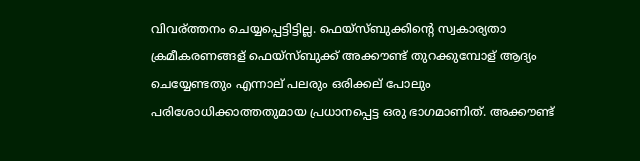വിവര്ത്തനം ചെയ്യപ്പെട്ടിട്ടില്ല. ഫെയ്സ്ബുക്കിന്റെ സ്വകാര്യതാ ക്രമീകരണങ്ങള് ഫെയ്സ്ബുക്ക് അക്കൗണ്ട് തുറക്കുമ്പോള് ആദ്യം ചെയ്യേണ്ടതും എന്നാല് പലരും ഒരിക്കല് പോലും പരിശോധിക്കാത്തതുമായ പ്രധാനപ്പെട്ട ഒരു ഭാഗമാണിത്. അക്കൗണ്ട്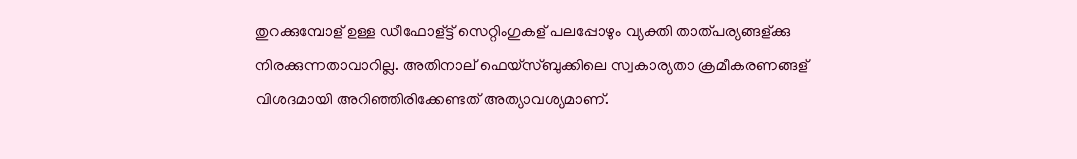തുറക്കുമ്പോള് ഉള്ള ഡീഫോള്ട്ട് സെറ്റിംഗുകള് പലപ്പോഴും വ്യക്തി താത്പര്യങ്ങള്ക്കു നിരക്കുന്നതാവാറില്ല. അതിനാല് ഫെയ്സ്ബുക്കിലെ സ്വകാര്യതാ ക്രമീകരണങ്ങള് വിശദമായി അറിഞ്ഞിരിക്കേണ്ടത് അത്യാവശ്യമാണ്.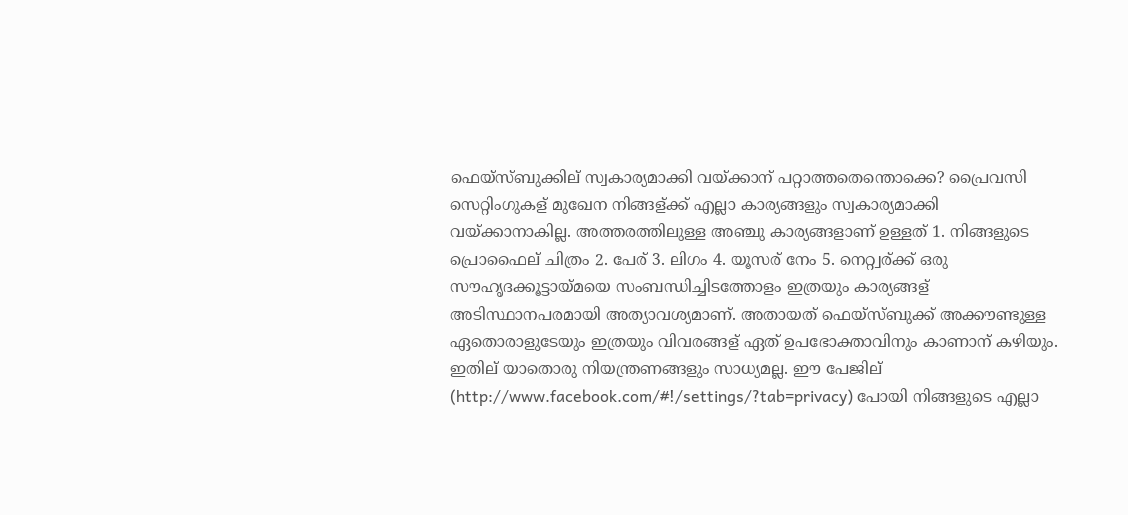ഫെയ്സ്ബുക്കില് സ്വകാര്യമാക്കി വയ്ക്കാന് പറ്റാത്തതെന്തൊക്കെ? പ്രൈവസി സെറ്റിംഗുകള് മുഖേന നിങ്ങള്ക്ക് എല്ലാ കാര്യങ്ങളും സ്വകാര്യമാക്കി വയ്ക്കാനാകില്ല. അത്തരത്തിലുള്ള അഞ്ചു കാര്യങ്ങളാണ് ഉള്ളത് 1. നിങ്ങളുടെ പ്രൊഫൈല് ചിത്രം 2. പേര് 3. ലിഗം 4. യൂസര് നേം 5. നെറ്റ്വര്ക്ക് ഒരു സൗഹൃദക്കൂട്ടായ്മയെ സംബന്ധിച്ചിടത്തോളം ഇത്രയും കാര്യങ്ങള് അടിസ്ഥാനപരമായി അത്യാവശ്യമാണ്. അതായത് ഫെയ്സ്ബുക്ക് അക്കൗണ്ടുള്ള ഏതൊരാളുടേയും ഇത്രയും വിവരങ്ങള് ഏത് ഉപഭോക്താവിനും കാണാന് കഴിയും. ഇതില് യാതൊരു നിയന്ത്രണങ്ങളും സാധ്യമല്ല. ഈ പേജില് (http://www.facebook.com/#!/settings/?tab=privacy) പോയി നിങ്ങളുടെ എല്ലാ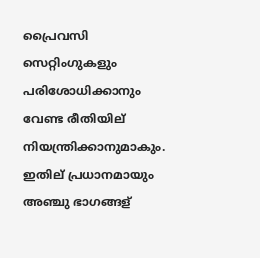പ്രൈവസി സെറ്റിംഗുകളും പരിശോധിക്കാനും വേണ്ട രീതിയില് നിയന്ത്രിക്കാനുമാകും. ഇതില് പ്രധാനമായും അഞ്ചു ഭാഗങ്ങള്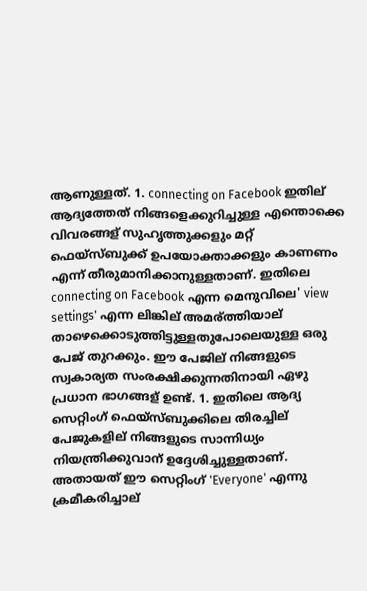ആണുള്ളത്. 1. connecting on Facebook ഇതില് ആദ്യത്തേത് നിങ്ങളെക്കുറിച്ചുള്ള എന്തൊക്കെ വിവരങ്ങള് സുഹൃത്തുക്കളും മറ്റ് ഫെയ്സ്ബുക്ക് ഉപയോക്താക്കളും കാണണം എന്ന് തീരുമാനിക്കാനുള്ളതാണ്. ഇതിലെ connecting on Facebook എന്ന മെനുവിലെ' view settings' എന്ന ലിങ്കില് അമര്ത്തിയാല് താഴെക്കൊടുത്തിട്ടുള്ളതുപോലെയുള്ള ഒരു പേജ് തുറക്കും. ഈ പേജില് നിങ്ങളുടെ സ്വകാര്യത സംരക്ഷിക്കുന്നതിനായി ഏഴു പ്രധാന ഭാഗങ്ങള് ഉണ്ട്. 1. ഇതിലെ ആദ്യ സെറ്റിംഗ് ഫെയ്സ്ബുക്കിലെ തിരച്ചില് പേജുകളില് നിങ്ങളുടെ സാന്നിധ്യം നിയന്ത്രിക്കുവാന് ഉദ്ദേശിച്ചുള്ളതാണ്. അതായത് ഈ സെറ്റിംഗ് 'Everyone' എന്നു ക്രമീകരിച്ചാല്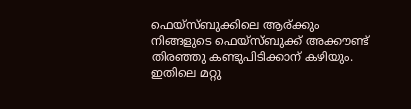ഫെയ്സ്ബുക്കിലെ ആര്ക്കും നിങ്ങളുടെ ഫെയ്സ്ബുക്ക് അക്കൗണ്ട് തിരഞ്ഞു കണ്ടുപിടിക്കാന് കഴിയും. ഇതിലെ മറ്റു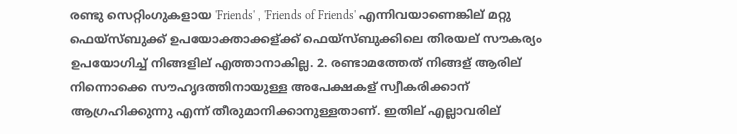രണ്ടു സെറ്റിംഗുകളായ 'Friends' , 'Friends of Friends' എന്നിവയാണെങ്കില് മറ്റു ഫെയ്സ്ബുക്ക് ഉപയോക്താക്കള്ക്ക് ഫെയ്സ്ബുക്കിലെ തിരയല് സൗകര്യം ഉപയോഗിച്ച് നിങ്ങളില് എത്താനാകില്ല. 2. രണ്ടാമത്തേത് നിങ്ങള് ആരില് നിന്നൊക്കെ സൗഹൃദത്തിനായുള്ള അപേക്ഷകള് സ്വീകരിക്കാന് ആഗ്രഹിക്കുന്നു എന്ന് തീരുമാനിക്കാനുള്ളതാണ്. ഇതില് എല്ലാവരില്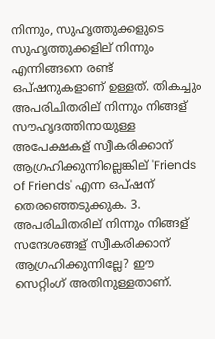നിന്നും, സുഹൃത്തുക്കളുടെ സുഹൃത്തുക്കളില് നിന്നും എന്നിങ്ങനെ രണ്ട് ഒപ്ഷനുകളാണ് ഉള്ളത്. തികച്ചും അപരിചിതരില് നിന്നും നിങ്ങള് സൗഹൃദത്തിനായുള്ള അപേക്ഷകള് സ്വീകരിക്കാന് ആഗ്രഹിക്കുന്നില്ലെങ്കില് 'Friends of Friends' എന്ന ഒപ്ഷന് തെരഞ്ഞെടുക്കുക. 3. അപരിചിതരില് നിന്നും നിങ്ങള് സന്ദേശങ്ങള് സ്വീകരിക്കാന് ആഗ്രഹിക്കുന്നില്ലേ? ഈ സെറ്റിംഗ് അതിനുള്ളതാണ്.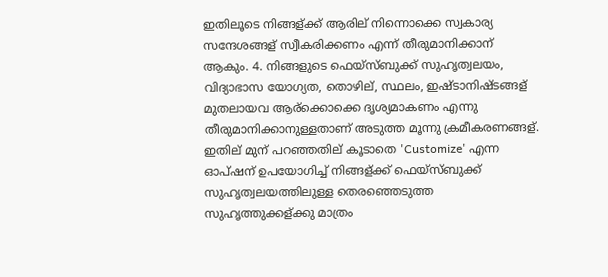ഇതിലൂടെ നിങ്ങള്ക്ക് ആരില് നിന്നൊക്കെ സ്വകാര്യ സന്ദേശങ്ങള് സ്വീകരിക്കണം എന്ന് തീരുമാനിക്കാന് ആകും. 4. നിങ്ങളുടെ ഫെയ്സ്ബുക്ക് സുഹൃത്വലയം, വിദ്യാഭാസ യോഗ്യത, തൊഴില്, സ്ഥലം, ഇഷ്ടാനിഷ്ടങ്ങള് മുതലായവ ആര്ക്കൊക്കെ ദൃശ്യമാകണം എന്നു തീരുമാനിക്കാനുള്ളതാണ് അടുത്ത മൂന്നു ക്രമീകരണങ്ങള്. ഇതില് മുന് പറഞ്ഞതില് കൂടാതെ 'Customize' എന്ന ഓപ്ഷന് ഉപയോഗിച്ച് നിങ്ങള്ക്ക് ഫെയ്സ്ബുക്ക് സുഹൃത്വലയത്തിലുള്ള തെരഞ്ഞെടുത്ത സുഹൃത്തുക്കള്ക്കു മാത്രം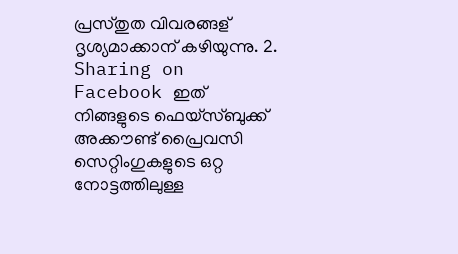പ്രസ്തുത വിവരങ്ങള് ദൃശ്യമാക്കാന് കഴിയുന്നു. 2. Sharing on Facebook ഇത് നിങ്ങളുടെ ഫെയ്സ്ബുക്ക് അക്കൗണ്ട് പ്രൈവസി സെറ്റിംഗുകളുടെ ഒറ്റ നോട്ടത്തിലുള്ള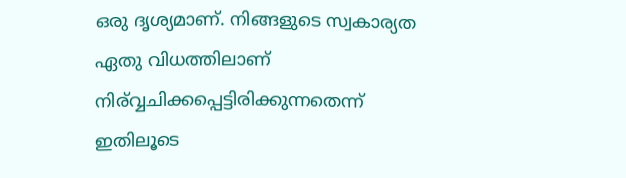ഒരു ദൃശ്യമാണ്. നിങ്ങളുടെ സ്വകാര്യത ഏതു വിധത്തിലാണ് നിര്വ്വചിക്കപ്പെട്ടിരിക്കുന്നതെന്ന് ഇതിലൂടെ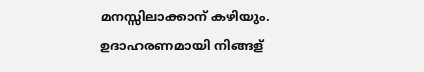മനസ്സിലാക്കാന് കഴിയും. ഉദാഹരണമായി നിങ്ങള്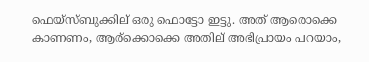ഫെയ്സ്ബുക്കില് ഒരു ഫൊട്ടോ ഇട്ടു. അത് ആരൊക്കെ കാണണം, ആര്ക്കൊക്കെ അതില് അഭിപ്രായം പറയാം,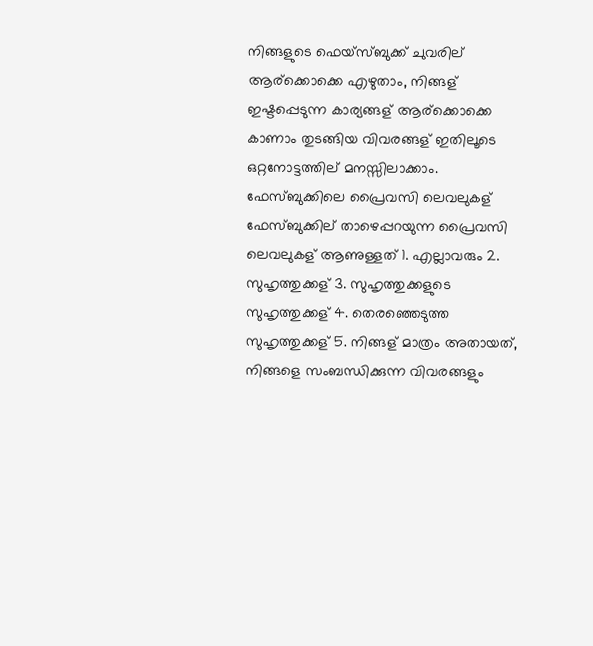നിങ്ങളുടെ ഫെയ്സ്ബുക്ക് ചുവരില് ആര്ക്കൊക്കെ എഴുതാം, നിങ്ങള് ഇഷ്ടപ്പെടുന്ന കാര്യങ്ങള് ആര്ക്കൊക്കെ കാണാം തുടങ്ങിയ വിവരങ്ങള് ഇതിലൂടെ ഒറ്റനോട്ടത്തില് മനസ്സിലാക്കാം. ഫേസ്ബുക്കിലെ പ്രൈവസി ലെവലുകള്
ഫേസ്ബുക്കില് താഴെപ്പറയുന്ന പ്രൈവസി ലെവലുകള് ആണുള്ളത് 1. എല്ലാവരും 2. സുഹൃത്തുക്കള് 3. സുഹൃത്തുക്കളുടെ സുഹൃത്തുക്കള് 4. തെരഞ്ഞെടുത്ത സുഹൃത്തുക്കള് 5. നിങ്ങള് മാത്രം അതായത്, നിങ്ങളെ സംബന്ധിക്കുന്ന വിവരങ്ങളും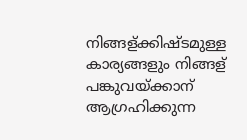നിങ്ങള്ക്കിഷ്ടമുള്ള കാര്യങ്ങളും നിങ്ങള് പങ്കുവയ്ക്കാന് ആഗ്രഹിക്കുന്ന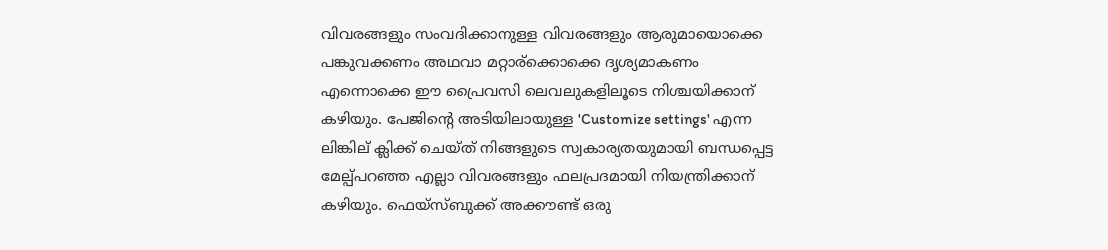വിവരങ്ങളും സംവദിക്കാനുള്ള വിവരങ്ങളും ആരുമായൊക്കെ പങ്കുവക്കണം അഥവാ മറ്റാര്ക്കൊക്കെ ദൃശ്യമാകണം എന്നൊക്കെ ഈ പ്രൈവസി ലെവലുകളിലൂടെ നിശ്ചയിക്കാന് കഴിയും. പേജിന്റെ അടിയിലായുള്ള 'Customize settings' എന്ന ലിങ്കില് ക്ലിക്ക് ചെയ്ത് നിങ്ങളുടെ സ്വകാര്യതയുമായി ബന്ധപ്പെട്ട മേല്പ്പറഞ്ഞ എല്ലാ വിവരങ്ങളും ഫലപ്രദമായി നിയന്ത്രിക്കാന് കഴിയും. ഫെയ്സ്ബുക്ക് അക്കൗണ്ട് ഒരു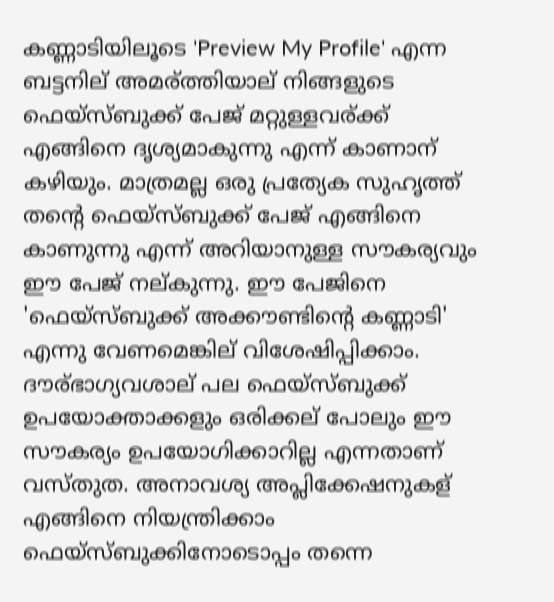കണ്ണാടിയിലൂടെ 'Preview My Profile' എന്ന ബട്ടനില് അമര്ത്തിയാല് നിങ്ങളുടെ ഫെയ്സ്ബുക്ക് പേജ് മറ്റുള്ളവര്ക്ക് എങ്ങിനെ ദൃശ്യമാകുന്നു എന്ന് കാണാന് കഴിയും. മാത്രമല്ല ഒരു പ്രത്യേക സുഹൃത്ത് തന്റെ ഫെയ്സ്ബുക്ക് പേജ് എങ്ങിനെ കാണുന്നു എന്ന് അറിയാനുള്ള സൗകര്യവും ഈ പേജ് നല്കുന്നു. ഈ പേജിനെ 'ഫെയ്സ്ബുക്ക് അക്കൗണ്ടിന്റെ കണ്ണാടി' എന്നു വേണമെങ്കില് വിശേഷിപ്പിക്കാം. ദൗര്ഭാഗ്യവശാല് പല ഫെയ്സ്ബുക്ക് ഉപയോക്താക്കളും ഒരിക്കല് പോലും ഈ സൗകര്യം ഉപയോഗിക്കാറില്ല എന്നതാണ് വസ്തുത. അനാവശ്യ അപ്ലിക്കേഷനുകള് എങ്ങിനെ നിയന്ത്രിക്കാം ഫെയ്സ്ബുക്കിനോടൊപ്പം തന്നെ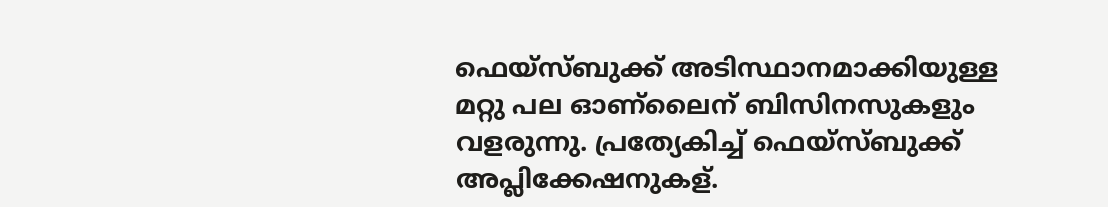ഫെയ്സ്ബുക്ക് അടിസ്ഥാനമാക്കിയുള്ള മറ്റു പല ഓണ്ലൈന് ബിസിനസുകളും വളരുന്നു. പ്രത്യേകിച്ച് ഫെയ്സ്ബുക്ക് അപ്ലിക്കേഷനുകള്.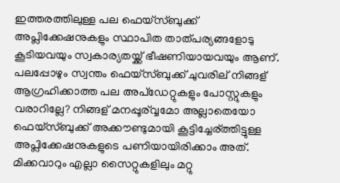ഇത്തരത്തിലുള്ള പല ഫെയ്സ്ബുക്ക് അപ്ലിക്കേഷനുകളും സ്ഥാപിത താത്പര്യങ്ങളോടു കൂടിയവയും സ്വകാര്യതയ്ക്ക് ഭീഷണിയായവയും ആണ്. പലപ്പോഴും സ്വന്തം ഫെയ്സ്ബുക്ക് ചുവരില് നിങ്ങള് ആഗ്രഹിക്കാത്ത പല അപ്ഡേറ്റുകളും പോസ്റ്റുകളും വരാറില്ലേ? നിങ്ങള് മനപ്പൂര്വ്വമോ അല്ലാതെയോ ഫെയ്സ്ബുക്ക് അക്കൗണ്ടുമായി കൂട്ടിച്ചേര്ത്തിട്ടുള്ള അപ്ലിക്കേഷനുകളുടെ പണിയായിരിക്കാം അത്. മിക്കവാറും എല്ലാ സൈറ്റുകളിലും മറ്റു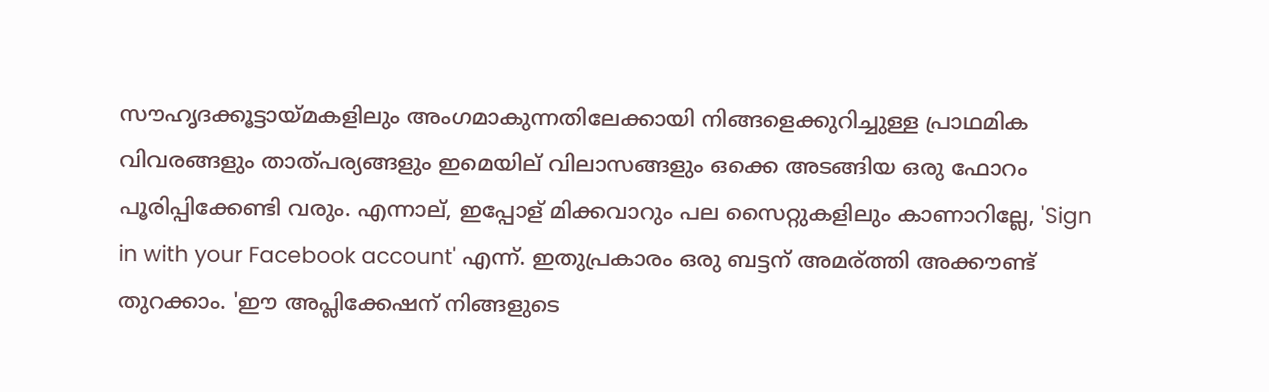സൗഹൃദക്കൂട്ടായ്മകളിലും അംഗമാകുന്നതിലേക്കായി നിങ്ങളെക്കുറിച്ചുള്ള പ്രാഥമിക വിവരങ്ങളും താത്പര്യങ്ങളും ഇമെയില് വിലാസങ്ങളും ഒക്കെ അടങ്ങിയ ഒരു ഫോറം പൂരിപ്പിക്കേണ്ടി വരും. എന്നാല്, ഇപ്പോള് മിക്കവാറും പല സൈറ്റുകളിലും കാണാറില്ലേ, 'Sign in with your Facebook account' എന്ന്. ഇതുപ്രകാരം ഒരു ബട്ടന് അമര്ത്തി അക്കൗണ്ട് തുറക്കാം. 'ഈ അപ്ലിക്കേഷന് നിങ്ങളുടെ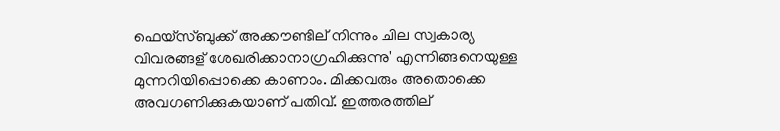ഫെയ്സ്ബുക്ക് അക്കൗണ്ടില് നിന്നും ചില സ്വകാര്യ വിവരങ്ങള് ശേഖരിക്കാനാഗ്രഹിക്കുന്നു' എന്നിങ്ങനെയുള്ള മുന്നറിയിപ്പൊക്കെ കാണാം. മിക്കവരും അതൊക്കെ അവഗണിക്കുകയാണ് പതിവ്. ഇത്തരത്തില്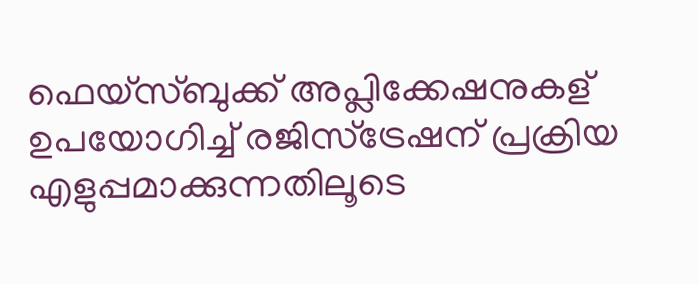ഫെയ്സ്ബുക്ക് അപ്ലിക്കേഷനുകള് ഉപയോഗിച്ച് രജിസ്ട്രേഷന് പ്രക്രിയ എളുപ്പമാക്കുന്നതിലൂടെ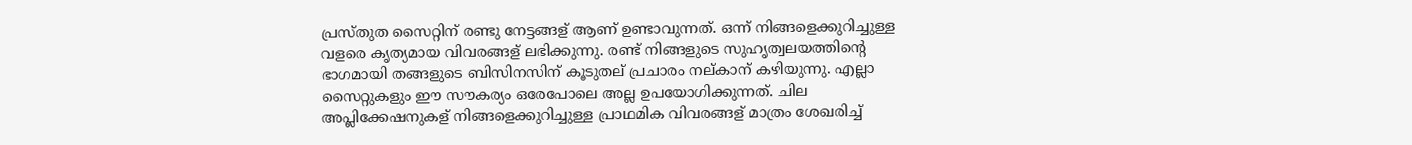പ്രസ്തുത സൈറ്റിന് രണ്ടു നേട്ടങ്ങള് ആണ് ഉണ്ടാവുന്നത്. ഒന്ന് നിങ്ങളെക്കുറിച്ചുള്ള വളരെ കൃത്യമായ വിവരങ്ങള് ലഭിക്കുന്നു. രണ്ട് നിങ്ങളുടെ സുഹൃത്വലയത്തിന്റെ ഭാഗമായി തങ്ങളുടെ ബിസിനസിന് കൂടുതല് പ്രചാരം നല്കാന് കഴിയുന്നു. എല്ലാ സൈറ്റുകളും ഈ സൗകര്യം ഒരേപോലെ അല്ല ഉപയോഗിക്കുന്നത്. ചില അപ്ലിക്കേഷനുകള് നിങ്ങളെക്കുറിച്ചുള്ള പ്രാഥമിക വിവരങ്ങള് മാത്രം ശേഖരിച്ച്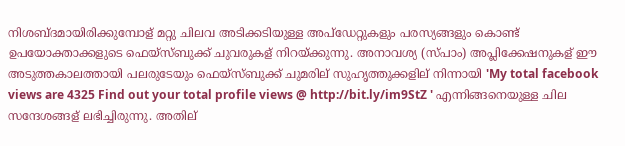നിശബ്ദമായിരിക്കുമ്പോള് മറ്റു ചിലവ അടിക്കടിയുള്ള അപ്ഡേറ്റുകളും പരസ്യങ്ങളും കൊണ്ട് ഉപയോക്താക്കളുടെ ഫെയ്സ്ബുക്ക് ചുവരുകള് നിറയ്ക്കുന്നു. അനാവശ്യ (സ്പാം) അപ്ലിക്കേഷനുകള് ഈ അടുത്തകാലത്തായി പലരുടേയും ഫെയ്സ്ബുക്ക് ചുമരില് സുഹൃത്തുക്കളില് നിന്നായി 'My total facebook views are 4325 Find out your total profile views @ http://bit.ly/im9StZ ' എന്നിങ്ങനെയുള്ള ചില സന്ദേശങ്ങള് ലഭിച്ചിരുന്നു. അതില്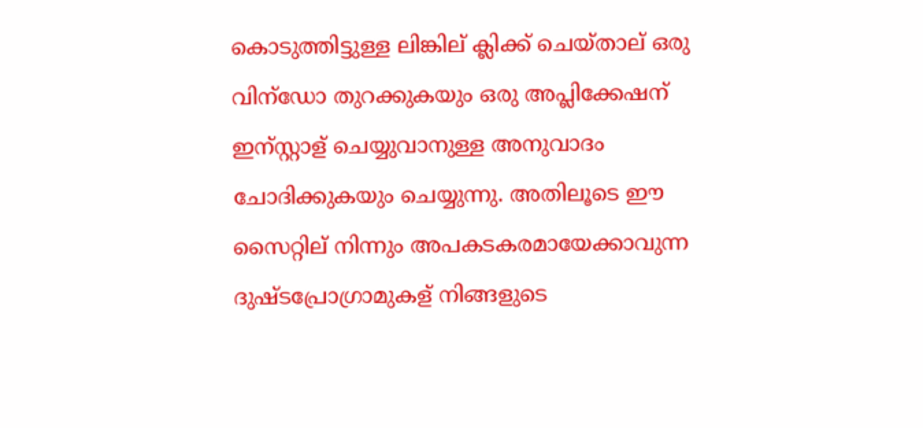കൊടുത്തിട്ടുള്ള ലിങ്കില് ക്ലിക്ക് ചെയ്താല് ഒരു വിന്ഡോ തുറക്കുകയും ഒരു അപ്ലിക്കേഷന് ഇന്സ്റ്റാള് ചെയ്യുവാനുള്ള അനുവാദം ചോദിക്കുകയും ചെയ്യുന്നു. അതിലൂടെ ഈ സൈറ്റില് നിന്നും അപകടകരമായേക്കാവുന്ന ദുഷ്ടപ്രോഗ്രാമുകള് നിങ്ങളുടെ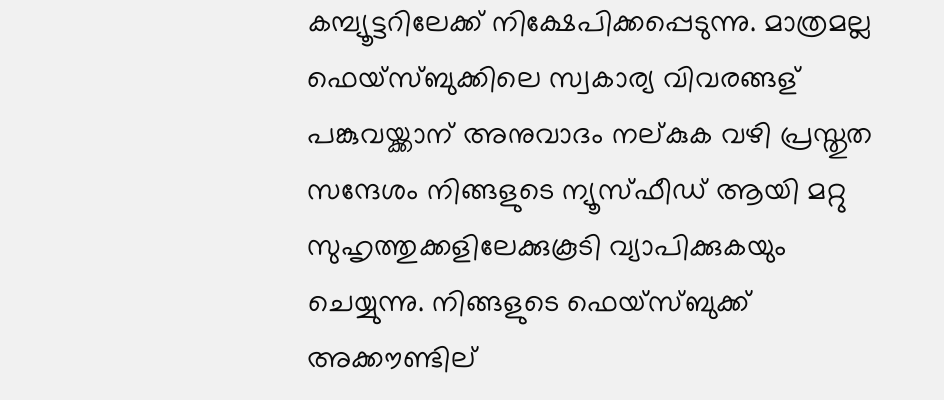കമ്പ്യൂട്ടറിലേക്ക് നിക്ഷേപിക്കപ്പെടുന്നു. മാത്രമല്ല ഫെയ്സ്ബുക്കിലെ സ്വകാര്യ വിവരങ്ങള് പങ്കുവയ്ക്കാന് അനുവാദം നല്കുക വഴി പ്രസ്തുത സന്ദേശം നിങ്ങളുടെ ന്യൂസ്ഫീഡ് ആയി മറ്റു സുഹൃത്തുക്കളിലേക്കുകൂടി വ്യാപിക്കുകയും ചെയ്യുന്നു. നിങ്ങളുടെ ഫെയ്സ്ബുക്ക് അക്കൗണ്ടില്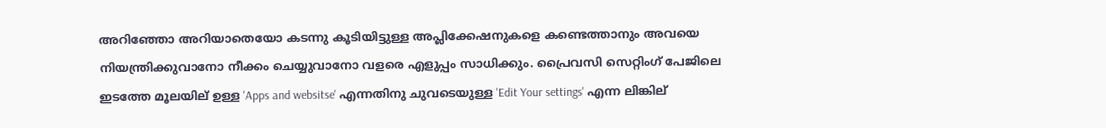അറിഞ്ഞോ അറിയാതെയോ കടന്നു കൂടിയിട്ടുള്ള അപ്ലിക്കേഷനുകളെ കണ്ടെത്താനും അവയെ നിയന്ത്രിക്കുവാനോ നീക്കം ചെയ്യുവാനോ വളരെ എളുപ്പം സാധിക്കും. പ്രൈവസി സെറ്റിംഗ് പേജിലെ ഇടത്തേ മൂലയില് ഉള്ള 'Apps and websitse' എന്നതിനു ചുവടെയുള്ള 'Edit Your settings' എന്ന ലിങ്കില്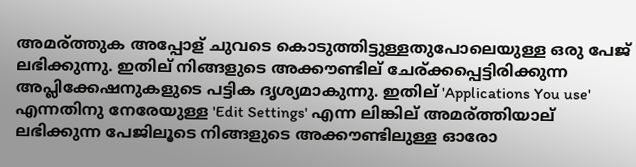അമര്ത്തുക അപ്പോള് ചുവടെ കൊടുത്തിട്ടുള്ളതുപോലെയുള്ള ഒരു പേജ് ലഭിക്കുന്നു. ഇതില് നിങ്ങളുടെ അക്കൗണ്ടില് ചേര്ക്കപ്പെട്ടിരിക്കുന്ന അപ്ലിക്കേഷനുകളുടെ പട്ടിക ദൃശ്യമാകുന്നു. ഇതില് 'Applications You use' എന്നതിനു നേരേയുള്ള 'Edit Settings' എന്ന ലിങ്കില് അമര്ത്തിയാല് ലഭിക്കുന്ന പേജിലൂടെ നിങ്ങളുടെ അക്കൗണ്ടിലുള്ള ഓരോ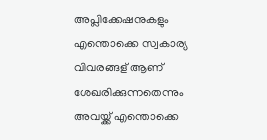അപ്ലിക്കേഷനുകളും എന്തൊക്കെ സ്വകാര്യ വിവരങ്ങള് ആണ് ശേഖരിക്കുന്നതെന്നും അവയ്ക്ക് എന്തൊക്കെ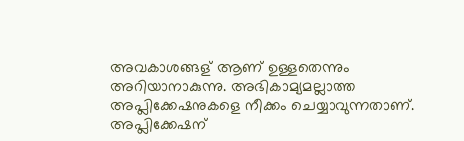അവകാശങ്ങള് ആണ് ഉള്ളതെന്നും അറിയാനാകുന്നു. അഭികാമ്യമല്ലാത്ത അപ്ലിക്കേഷനുകളെ നീക്കം ചെയ്യാവുന്നതാണ്. അപ്ലിക്കേഷന്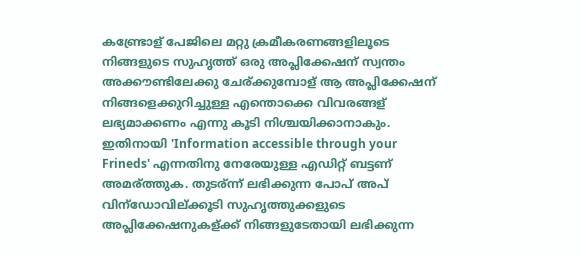കണ്ട്രോള് പേജിലെ മറ്റു ക്രമീകരണങ്ങളിലൂടെ നിങ്ങളുടെ സുഹൃത്ത് ഒരു അപ്ലിക്കേഷന് സ്വന്തം അക്കൗണ്ടിലേക്കു ചേര്ക്കുമ്പോള് ആ അപ്ലിക്കേഷന് നിങ്ങളെക്കുറിച്ചുള്ള എന്തൊക്കെ വിവരങ്ങള് ലഭ്യമാക്കണം എന്നു കൂടി നിശ്ചയിക്കാനാകും. ഇതിനായി 'Information accessible through your Frineds' എന്നതിനു നേരേയുള്ള എഡിറ്റ് ബട്ടണ് അമര്ത്തുക. തുടര്ന്ന് ലഭിക്കുന്ന പോപ് അപ് വിന്ഡോവില്ക്കൂടി സുഹൃത്തുക്കളുടെ അപ്ലിക്കേഷനുകള്ക്ക് നിങ്ങളുടേതായി ലഭിക്കുന്ന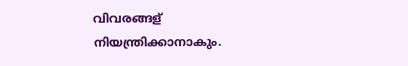വിവരങ്ങള് നിയന്ത്രിക്കാനാകും.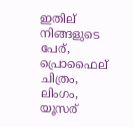ഇതില് നിങ്ങളുടെ പേര്, പ്രൊഫൈല് ചിത്രം, ലിംഗം, യൂസര്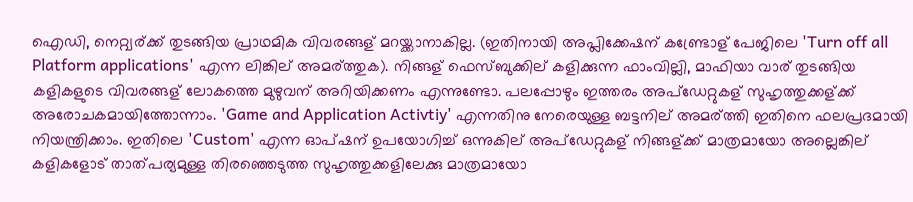ഐഡി, നെറ്റ്വര്ക്ക് തുടങ്ങിയ പ്രാഥമിക വിവരങ്ങള് മറയ്ക്കാനാകില്ല. (ഇതിനായി അപ്ലിക്കേഷന് കണ്ട്രോള് പേജിലെ 'Turn off all Platform applications' എന്ന ലിങ്കില് അമര്ത്തുക). നിങ്ങള് ഫെസ്ബുക്കില് കളിക്കുന്ന ഫാംവില്ലി, മാഫിയാ വാര് തുടങ്ങിയ കളികളുടെ വിവരങ്ങള് ലോകത്തെ മുഴുവന് അറിയിക്കണം എന്നുണ്ടോ. പലപ്പോഴും ഇത്തരം അപ്ഡേറ്റുകള് സുഹൃത്തുക്കള്ക്ക് അരോചകമായിത്തോന്നാം. 'Game and Application Activtiy' എന്നതിനു നേരെയുള്ള ബട്ടനില് അമര്ത്തി ഇതിനെ ഫലപ്രദമായി നിയന്ത്രിക്കാം. ഇതിലെ 'Custom' എന്ന ഓപ്ഷന് ഉപയോഗിച്ച് ഒന്നുകില് അപ്ഡേറ്റുകള് നിങ്ങള്ക്ക് മാത്രമായോ അല്ലെങ്കില് കളികളോട് താത്പര്യമുള്ള തിരഞ്ഞെടുത്ത സുഹൃത്തുക്കളിലേക്കു മാത്രമായോ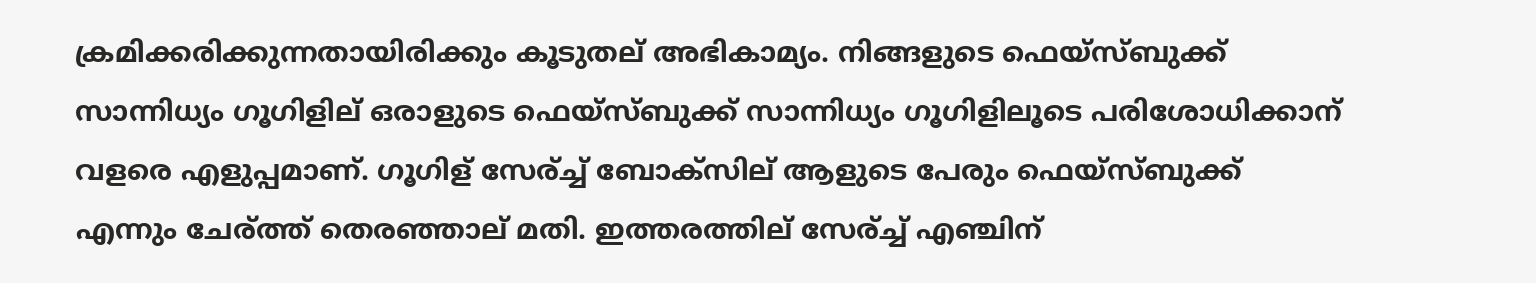ക്രമിക്കരിക്കുന്നതായിരിക്കും കൂടുതല് അഭികാമ്യം. നിങ്ങളുടെ ഫെയ്സ്ബുക്ക് സാന്നിധ്യം ഗൂഗിളില് ഒരാളുടെ ഫെയ്സ്ബുക്ക് സാന്നിധ്യം ഗൂഗിളിലൂടെ പരിശോധിക്കാന് വളരെ എളുപ്പമാണ്. ഗൂഗിള് സേര്ച്ച് ബോക്സില് ആളുടെ പേരും ഫെയ്സ്ബുക്ക് എന്നും ചേര്ത്ത് തെരഞ്ഞാല് മതി. ഇത്തരത്തില് സേര്ച്ച് എഞ്ചിന്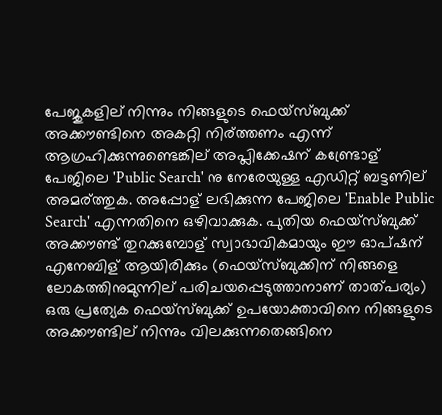പേജുകളില് നിന്നും നിങ്ങളുടെ ഫെയ്സ്ബുക്ക് അക്കൗണ്ടിനെ അകറ്റി നിര്ത്തണം എന്ന് ആഗ്രഹിക്കുന്നുണ്ടെങ്കില് അപ്ലിക്കേഷന് കണ്ട്രോള് പേജിലെ 'Public Search' നു നേരേയുള്ള എഡിറ്റ് ബട്ടണില് അമര്ത്തുക. അപ്പോള് ലഭിക്കുന്ന പേജിലെ 'Enable Public Search' എന്നതിനെ ഒഴിവാക്കുക. പുതിയ ഫെയ്സ്ബുക്ക് അക്കൗണ്ട് തുറക്കുമ്പോള് സ്വാഭാവികമായും ഈ ഓപ്ഷന് എനേബിള് ആയിരിക്കും (ഫെയ്സ്ബുക്കിന് നിങ്ങളെ ലോകത്തിനുമുന്നില് പരിചയപ്പെടുത്താനാണ് താത്പര്യം) ഒരു പ്രത്യേക ഫെയ്സ്ബുക്ക് ഉപയോക്താവിനെ നിങ്ങളുടെ അക്കൗണ്ടില് നിന്നും വിലക്കുന്നതെങ്ങിനെ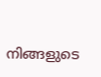നിങ്ങളുടെ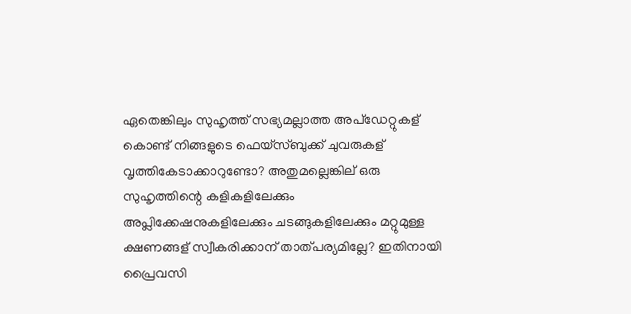ഏതെങ്കിലും സുഹൃത്ത് സഭ്യമല്ലാത്ത അപ്ഡേറ്റുകള് കൊണ്ട് നിങ്ങളുടെ ഫെയ്സ്ബുക്ക് ചുവരുകള് വൃത്തികേടാക്കാറുണ്ടോ? അതുമല്ലെങ്കില് ഒരു സുഹൃത്തിന്റെ കളികളിലേക്കും അപ്ലിക്കേഷനുകളിലേക്കും ചടങ്ങുകളിലേക്കും മറ്റുമുള്ള ക്ഷണങ്ങള് സ്വീകരിക്കാന് താത്പര്യമില്ലേ? ഇതിനായി പ്രൈവസി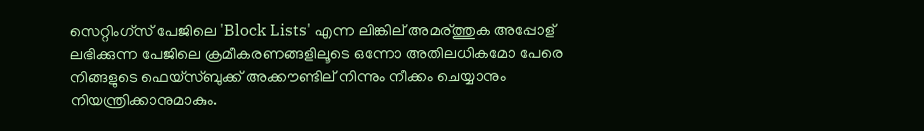സെറ്റിംഗ്സ് പേജിലെ 'Block Lists' എന്ന ലിങ്കില് അമര്ത്തുക അപ്പോള് ലഭിക്കുന്ന പേജിലെ ക്രമീകരണങ്ങളിലൂടെ ഒന്നോ അതിലധികമോ പേരെ നിങ്ങളുടെ ഫെയ്സ്ബുക്ക് അക്കൗണ്ടില് നിന്നും നീക്കം ചെയ്യാനും നിയന്ത്രിക്കാനുമാകും.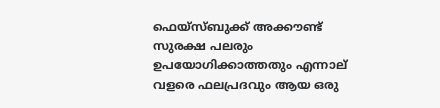ഫെയ്സ്ബുക്ക് അക്കൗണ്ട് സുരക്ഷ പലരും ഉപയോഗിക്കാത്തതും എന്നാല് വളരെ ഫലപ്രദവും ആയ ഒരു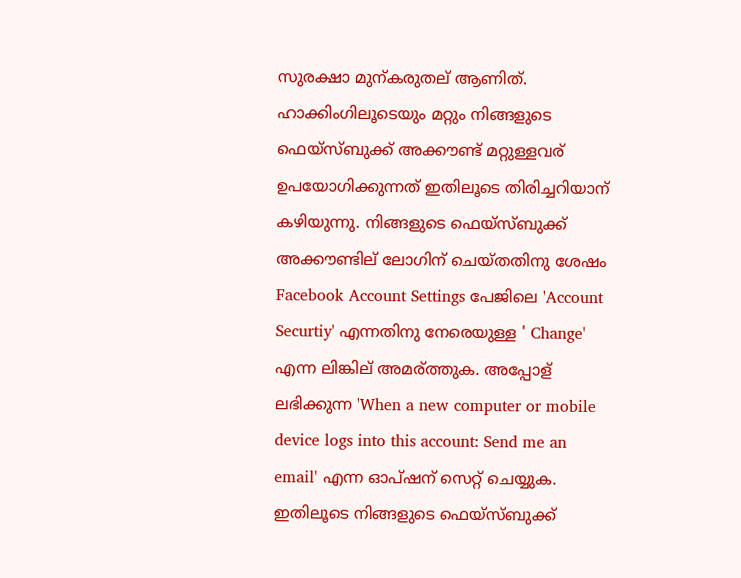സുരക്ഷാ മുന്കരുതല് ആണിത്. ഹാക്കിംഗിലൂടെയും മറ്റും നിങ്ങളുടെ ഫെയ്സ്ബുക്ക് അക്കൗണ്ട് മറ്റുള്ളവര് ഉപയോഗിക്കുന്നത് ഇതിലൂടെ തിരിച്ചറിയാന് കഴിയുന്നു. നിങ്ങളുടെ ഫെയ്സ്ബുക്ക് അക്കൗണ്ടില് ലോഗിന് ചെയ്തതിനു ശേഷം Facebook Account Settings പേജിലെ 'Account Securtiy' എന്നതിനു നേരെയുള്ള ' Change' എന്ന ലിങ്കില് അമര്ത്തുക. അപ്പോള് ലഭിക്കുന്ന 'When a new computer or mobile device logs into this account: Send me an email' എന്ന ഓപ്ഷന് സെറ്റ് ചെയ്യുക. ഇതിലൂടെ നിങ്ങളുടെ ഫെയ്സ്ബുക്ക്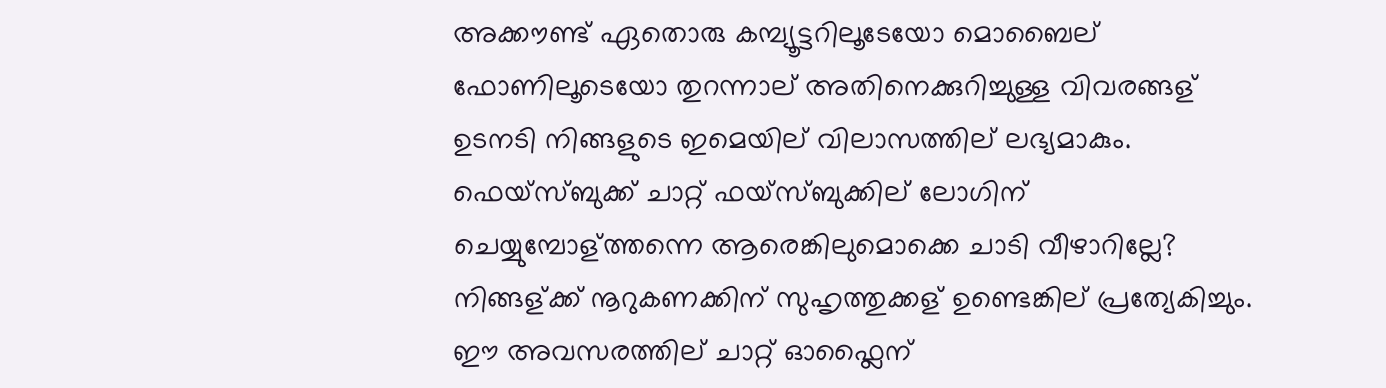അക്കൗണ്ട് ഏതൊരു കമ്പ്യൂട്ടറിലൂടേയോ മൊബൈല് ഫോണിലൂടെയോ തുറന്നാല് അതിനെക്കുറിച്ചുള്ള വിവരങ്ങള് ഉടനടി നിങ്ങളുടെ ഇമെയില് വിലാസത്തില് ലഭ്യമാകും. ഫെയ്സ്ബുക്ക് ചാറ്റ് ഫയ്സ്ബുക്കില് ലോഗിന് ചെയ്യുമ്പോള്ത്തന്നെ ആരെങ്കിലുമൊക്കെ ചാടി വീഴാറില്ലേ? നിങ്ങള്ക്ക് നൂറുകണക്കിന് സുഹൃത്തുക്കള് ഉണ്ടെങ്കില് പ്രത്യേകിച്ചും. ഈ അവസരത്തില് ചാറ്റ് ഓഫ്ലൈന്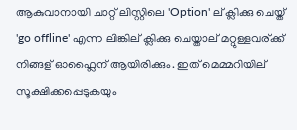ആകുവാനായി ചാറ്റ് ലിസ്റ്റിലെ 'Option' ല് ക്ലിക്കു ചെയ്ത് 'go offline' എന്ന ലിങ്കില് ക്ലിക്കു ചെയ്താല് മറ്റുള്ളവര്ക്ക് നിങ്ങള് ഓഫ്ലൈന് ആയിരിക്കും. ഇത് മെമ്മറിയില് സൂക്ഷിക്കപ്പെടുകയും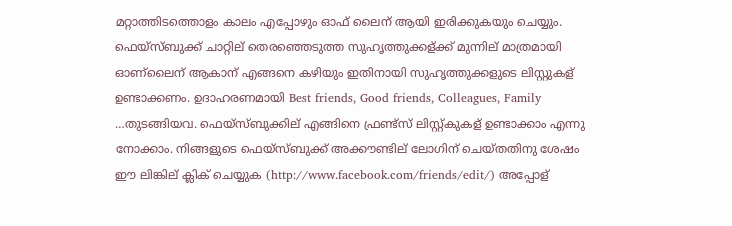മറ്റാത്തിടത്തൊളം കാലം എപ്പോഴും ഓഫ് ലൈന് ആയി ഇരിക്കുകയും ചെയ്യും. ഫെയ്സ്ബുക്ക് ചാറ്റില് തെരഞ്ഞെടുത്ത സുഹൃത്തുക്കള്ക്ക് മുന്നില് മാത്രമായി ഓണ്ലൈന് ആകാന് എങ്ങനെ കഴിയും ഇതിനായി സുഹൃത്തുക്കളുടെ ലിസ്റ്റുകള് ഉണ്ടാക്കണം. ഉദാഹരണമായി Best friends, Good friends, Colleagues, Family …തുടങ്ങിയവ. ഫെയ്സ്ബുക്കില് എങ്ങിനെ ഫ്രണ്ട്സ് ലിസ്റ്റ്കുകള് ഉണ്ടാക്കാം എന്നു നോക്കാം. നിങ്ങളുടെ ഫെയ്സ്ബുക്ക് അക്കൗണ്ടില് ലോഗിന് ചെയ്തതിനു ശേഷം ഈ ലിങ്കില് ക്ലിക് ചെയ്യുക (http://www.facebook.com/friends/edit/) അപ്പോള്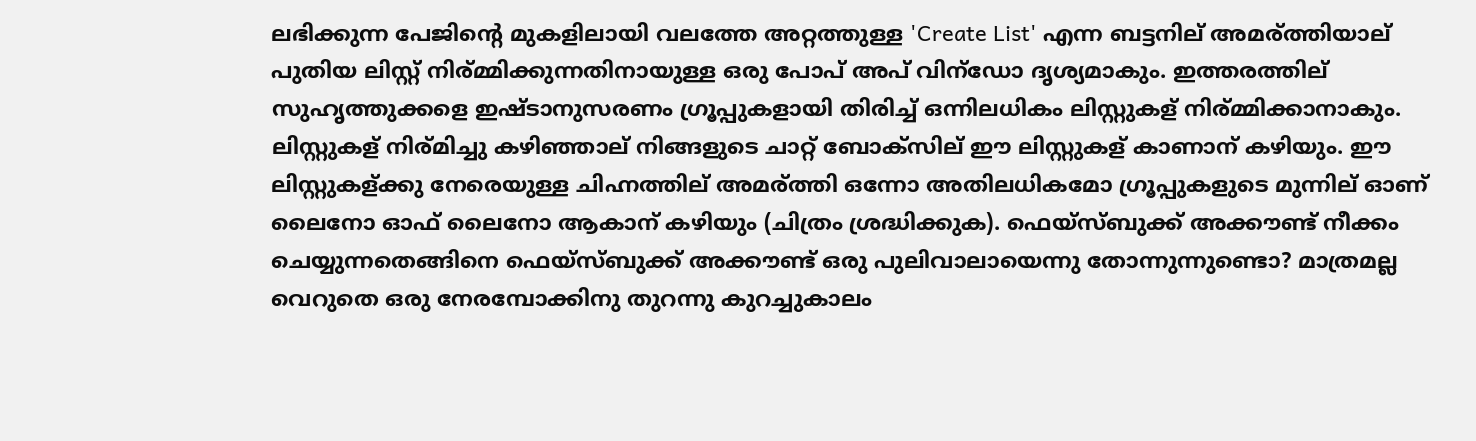ലഭിക്കുന്ന പേജിന്റെ മുകളിലായി വലത്തേ അറ്റത്തുള്ള 'Create List' എന്ന ബട്ടനില് അമര്ത്തിയാല് പുതിയ ലിസ്റ്റ് നിര്മ്മിക്കുന്നതിനായുള്ള ഒരു പോപ് അപ് വിന്ഡോ ദൃശ്യമാകും. ഇത്തരത്തില് സുഹൃത്തുക്കളെ ഇഷ്ടാനുസരണം ഗ്രൂപ്പുകളായി തിരിച്ച് ഒന്നിലധികം ലിസ്റ്റുകള് നിര്മ്മിക്കാനാകും. ലിസ്റ്റുകള് നിര്മിച്ചു കഴിഞ്ഞാല് നിങ്ങളുടെ ചാറ്റ് ബോക്സില് ഈ ലിസ്റ്റുകള് കാണാന് കഴിയും. ഈ ലിസ്റ്റുകള്ക്കു നേരെയുള്ള ചിഹ്നത്തില് അമര്ത്തി ഒന്നോ അതിലധികമോ ഗ്രൂപ്പുകളുടെ മുന്നില് ഓണ് ലൈനോ ഓഫ് ലൈനോ ആകാന് കഴിയും (ചിത്രം ശ്രദ്ധിക്കുക). ഫെയ്സ്ബുക്ക് അക്കൗണ്ട് നീക്കം ചെയ്യുന്നതെങ്ങിനെ ഫെയ്സ്ബുക്ക് അക്കൗണ്ട് ഒരു പുലിവാലായെന്നു തോന്നുന്നുണ്ടൊ? മാത്രമല്ല വെറുതെ ഒരു നേരമ്പോക്കിനു തുറന്നു കുറച്ചുകാലം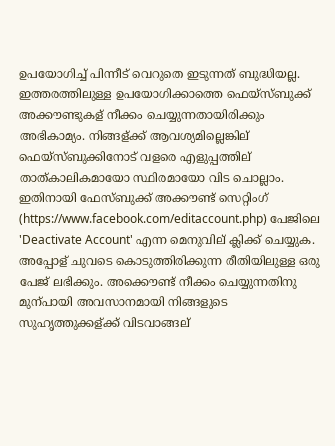ഉപയോഗിച്ച് പിന്നീട് വെറുതെ ഇടുന്നത് ബുദ്ധിയല്ല. ഇത്തരത്തിലുള്ള ഉപയോഗിക്കാത്തെ ഫെയ്സ്ബുക്ക് അക്കൗണ്ടുകള് നീക്കം ചെയ്യുന്നതായിരിക്കും അഭികാമ്യം. നിങ്ങള്ക്ക് ആവശ്യമില്ലെങ്കില് ഫെയ്സ്ബുക്കിനോട് വളരെ എളുപ്പത്തില് താത്കാലികമായോ സ്ഥിരമായോ വിട ചൊല്ലാം. ഇതിനായി ഫേസ്ബുക്ക് അക്കൗണ്ട് സെറ്റിംഗ് (https://www.facebook.com/editaccount.php) പേജിലെ 'Deactivate Account' എന്ന മെനുവില് ക്ലിക്ക് ചെയ്യുക. അപ്പോള് ചുവടെ കൊടുത്തിരിക്കുന്ന രീതിയിലുള്ള ഒരു പേജ് ലഭിക്കും. അക്കൌണ്ട് നീക്കം ചെയ്യുന്നതിനു മുന്പായി അവസാനമായി നിങ്ങളുടെ സുഹൃത്തുക്കള്ക്ക് വിടവാങ്ങല്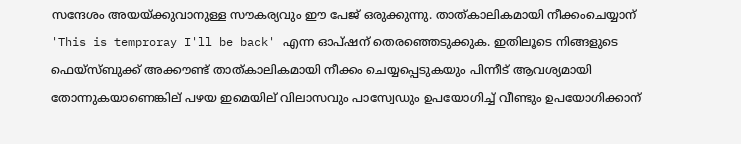സന്ദേശം അയയ്ക്കുവാനുള്ള സൗകര്യവും ഈ പേജ് ഒരുക്കുന്നു. താത്കാലികമായി നീക്കംചെയ്യാന് 'This is temproray I'll be back' എന്ന ഓപ്ഷന് തെരഞ്ഞെടുക്കുക. ഇതിലൂടെ നിങ്ങളുടെ ഫെയ്സ്ബുക്ക് അക്കൗണ്ട് താത്കാലികമായി നീക്കം ചെയ്യപ്പെടുകയും പിന്നീട് ആവശ്യമായി തോന്നുകയാണെങ്കില് പഴയ ഇമെയില് വിലാസവും പാസ്വേഡും ഉപയോഗിച്ച് വീണ്ടും ഉപയോഗിക്കാന്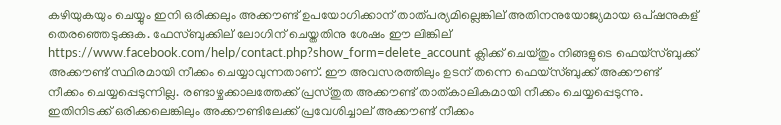കഴിയുകയും ചെയ്യും ഇനി ഒരിക്കലും അക്കൗണ്ട് ഉപയോഗിക്കാന് താത്പര്യമില്ലെങ്കില് അതിനനുയോജ്യമായ ഒപ്ഷനുകള് തെരഞ്ഞെടുക്കുക. ഫേസ്ബുക്കില് ലോഗിന് ചെയ്തതിനു ശേഷം ഈ ലിങ്കില് https://www.facebook.com/help/contact.php?show_form=delete_account ക്ലിക്ക് ചെയ്തും നിങ്ങളുടെ ഫെയ്സ്ബുക്ക് അക്കൗണ്ട് സ്ഥിരമായി നീക്കം ചെയ്യാവുന്നതാണ്. ഈ അവസരത്തിലും ഉടന് തന്നെ ഫെയ്സ്ബുക്ക് അക്കൗണ്ട് നീക്കം ചെയ്യപ്പെടുന്നില്ല. രണ്ടാഴ്ചക്കാലത്തേക്ക് പ്രസ്തുത അക്കൗണ്ട് താത്കാലികമായി നീക്കം ചെയ്യപ്പെടുന്നു. ഇതിനിടക്ക് ഒരിക്കലെങ്കിലും അക്കൗണ്ടിലേക്ക് പ്രവേശിച്ചാല് അക്കൗണ്ട് നീക്കം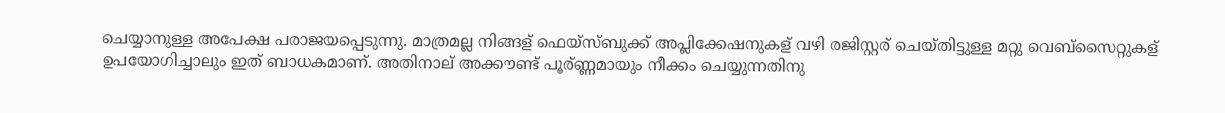ചെയ്യാനുള്ള അപേക്ഷ പരാജയപ്പെടുന്നു. മാത്രമല്ല നിങ്ങള് ഫെയ്സ്ബുക്ക് അപ്ലിക്കേഷനുകള് വഴി രജിസ്റ്റര് ചെയ്തിട്ടുള്ള മറ്റു വെബ്സൈറ്റുകള് ഉപയോഗിച്ചാലും ഇത് ബാധകമാണ്. അതിനാല് അക്കൗണ്ട് പൂര്ണ്ണമായും നീക്കം ചെയ്യുന്നതിനു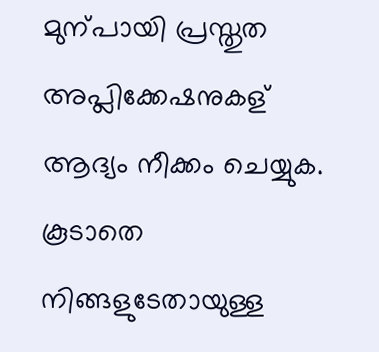മുന്പായി പ്രസ്തുത അപ്ലിക്കേഷനുകള് ആദ്യം നീക്കം ചെയ്യുക. കൂടാതെ നിങ്ങളുടേതായുള്ള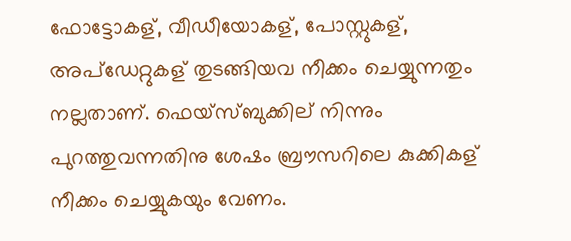ഫോട്ടോകള്, വീഡീയോകള്, പോസ്റ്റുകള്, അപ്ഡേറ്റുകള് തുടങ്ങിയവ നീക്കം ചെയ്യുന്നതും നല്ലതാണ്. ഫെയ്സ്ബുക്കില് നിന്നും പുറത്തുവന്നതിനു ശേഷം ബ്രൗസറിലെ കുക്കികള് നീക്കം ചെയ്യുകയും വേണം.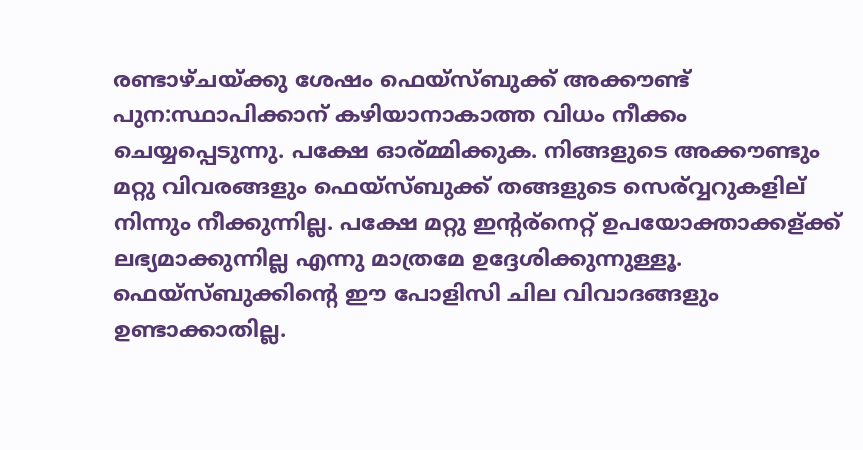രണ്ടാഴ്ചയ്ക്കു ശേഷം ഫെയ്സ്ബുക്ക് അക്കൗണ്ട് പുന:സ്ഥാപിക്കാന് കഴിയാനാകാത്ത വിധം നീക്കം ചെയ്യപ്പെടുന്നു. പക്ഷേ ഓര്മ്മിക്കുക. നിങ്ങളുടെ അക്കൗണ്ടും മറ്റു വിവരങ്ങളും ഫെയ്സ്ബുക്ക് തങ്ങളുടെ സെര്വ്വറുകളില് നിന്നും നീക്കുന്നില്ല. പക്ഷേ മറ്റു ഇന്റര്നെറ്റ് ഉപയോക്താക്കള്ക്ക് ലഭ്യമാക്കുന്നില്ല എന്നു മാത്രമേ ഉദ്ദേശിക്കുന്നുള്ളൂ. ഫെയ്സ്ബുക്കിന്റെ ഈ പോളിസി ചില വിവാദങ്ങളും ഉണ്ടാക്കാതില്ല.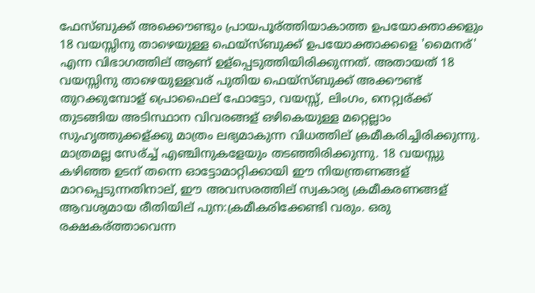ഫേസ്ബുക്ക് അക്കൌണ്ടും പ്രായപൂര്ത്തിയാകാത്ത ഉപയോക്താക്കളും 18 വയസ്സിനു താഴെയുള്ള ഫെയ്സ്ബുക്ക് ഉപയോക്താക്കളെ 'മൈനര്' എന്ന വിഭാഗത്തില് ആണ് ഉള്പ്പെടുത്തിയിരിക്കുന്നത്. അതായത് 18 വയസ്സിനു താഴെയുള്ളവര് പുതിയ ഫെയ്സ്ബുക്ക് അക്കൗണ്ട് തുറക്കുമ്പോള് പ്രൊഫൈല് ഫോട്ടോ, വയസ്സ്, ലിംഗം, നെറ്റ്വര്ക്ക് തുടങ്ങിയ അടിസ്ഥാന വിവരങ്ങള് ഒഴികെയുള്ള മറ്റെല്ലാം സുഹൃത്തുക്കള്ക്കു മാത്രം ലഭ്യമാകുന്ന വിധത്തില് ക്രമീകരിച്ചിരിക്കുന്നു. മാത്രമല്ല സേര്ച്ച് എഞ്ചിനുകളേയും തടഞ്ഞിരിക്കുന്നു. 18 വയസ്സു കഴിഞ്ഞ ഉടന് തന്നെ ഓട്ടോമാറ്റിക്കായി ഈ നിയന്ത്രണങ്ങള് മാറപ്പെടുന്നതിനാല്, ഈ അവസരത്തില് സ്വകാര്യ ക്രമീകരണങ്ങള് ആവശ്യമായ രീതിയില് പുന:ക്രമീകരിക്കേണ്ടി വരും. ഒരു രക്ഷകര്ത്താവെന്ന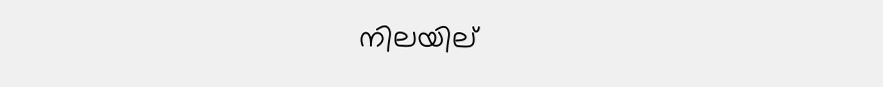നിലയില്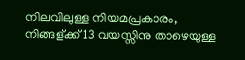നിലവിലുള്ള നിയമപ്രകാരം, നിങ്ങള്ക്ക് 13 വയസ്സിനു താഴെയുള്ള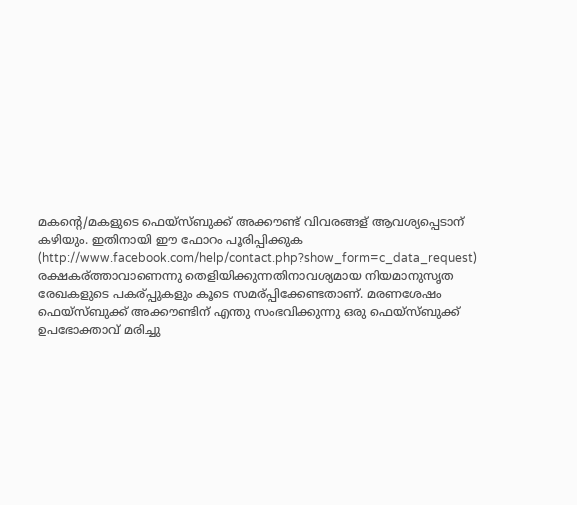മകന്റെ/മകളുടെ ഫെയ്സ്ബുക്ക് അക്കൗണ്ട് വിവരങ്ങള് ആവശ്യപ്പെടാന് കഴിയും. ഇതിനായി ഈ ഫോറം പൂരിപ്പിക്കുക (http://www.facebook.com/help/contact.php?show_form=c_data_request) രക്ഷകര്ത്താവാണെന്നു തെളിയിക്കുന്നതിനാവശ്യമായ നിയമാനുസൃത രേഖകളുടെ പകര്പ്പുകളും കൂടെ സമര്പ്പിക്കേണ്ടതാണ്. മരണശേഷം ഫെയ്സ്ബുക്ക് അക്കൗണ്ടിന് എന്തു സംഭവിക്കുന്നു ഒരു ഫെയ്സ്ബുക്ക് ഉപഭോക്താവ് മരിച്ചു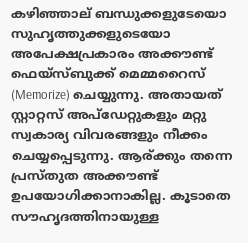കഴിഞ്ഞാല് ബന്ധുക്കളുടേയൊ സുഹൃത്തുക്കളുടെയോ അപേക്ഷപ്രകാരം അക്കൗണ്ട് ഫെയ്സ്ബുക്ക് മെമ്മറൈസ് (Memorize) ചെയ്യുന്നു. അതായത് സ്റ്റാറ്റസ് അപ്ഡേറ്റുകളും മറ്റു സ്വകാര്യ വിവരങ്ങളും നീക്കം ചെയ്യപ്പെടുന്നു. ആര്ക്കും തന്നെ പ്രസ്തുത അക്കൗണ്ട് ഉപയോഗിക്കാനാകില്ല. കൂടാതെ സൗഹൃദത്തിനായുള്ള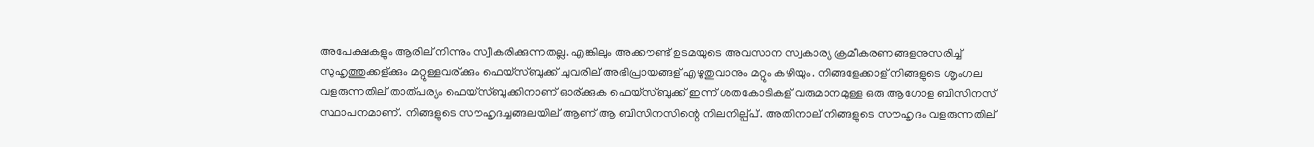അപേക്ഷകളും ആരില് നിന്നും സ്വീകരിക്കുന്നതല്ല. എങ്കിലും അക്കൗണ്ട് ഉടമയുടെ അവസാന സ്വകാര്യ ക്രമീകരണങ്ങളനുസരിച്ച് സുഹൃത്തുക്കള്ക്കും മറ്റുള്ളവര്ക്കും ഫെയ്സ്ബുക്ക് ചുവരില് അഭിപ്രായങ്ങള് എഴുതുവാനും മറ്റും കഴിയും. നിങ്ങളേക്കാള് നിങ്ങളുടെ ശൃംഗല വളരുന്നതില് താത്പര്യം ഫെയ്സ്ബുക്കിനാണ് ഓര്ക്കുക ഫെയ്സ്ബുക്ക് ഇന്ന് ശതകോടികള് വരുമാനമുള്ള ഒരു ആഗോള ബിസിനസ് സ്ഥാപനമാണ്. നിങ്ങളുടെ സൗഹൃദച്ചങ്ങലയില് ആണ് ആ ബിസിനസിന്റെ നിലനില്പ്പ്. അതിനാല് നിങ്ങളുടെ സൗഹൃദം വളരുന്നതില്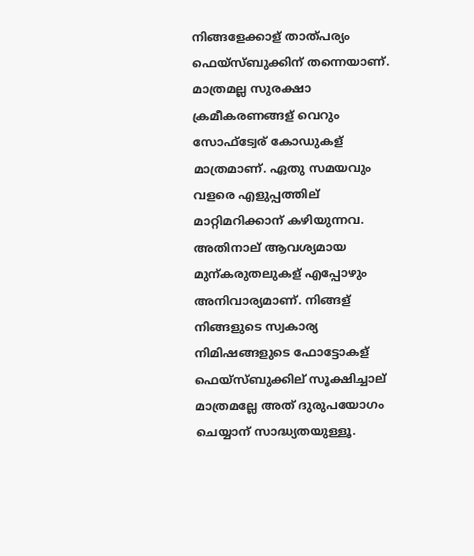നിങ്ങളേക്കാള് താത്പര്യം ഫെയ്സ്ബുക്കിന് തന്നെയാണ്. മാത്രമല്ല സുരക്ഷാ ക്രമീകരണങ്ങള് വെറും സോഫ്ട്വേര് കോഡുകള് മാത്രമാണ്. ഏതു സമയവും വളരെ എളുപ്പത്തില് മാറ്റിമറിക്കാന് കഴിയുന്നവ. അതിനാല് ആവശ്യമായ മുന്കരുതലുകള് എപ്പോഴും അനിവാര്യമാണ്. നിങ്ങള് നിങ്ങളുടെ സ്വകാര്യ നിമിഷങ്ങളുടെ ഫോട്ടോകള് ഫെയ്സ്ബുക്കില് സൂക്ഷിച്ചാല് മാത്രമല്ലേ അത് ദുരുപയോഗം ചെയ്യാന് സാദ്ധ്യതയുള്ളൂ.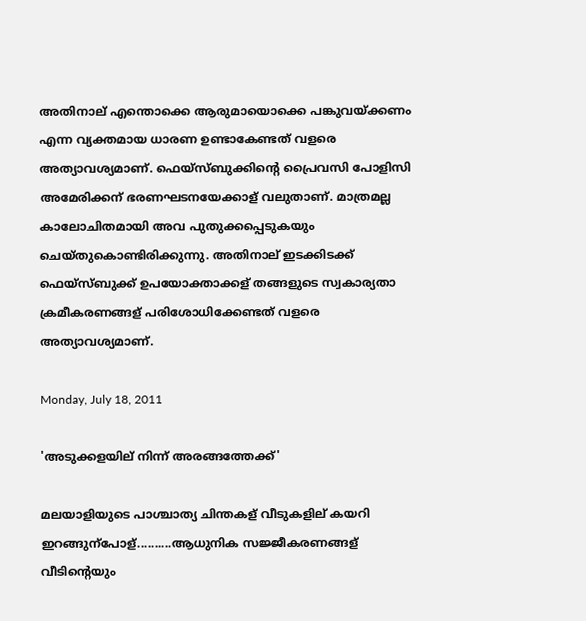അതിനാല് എന്തൊക്കെ ആരുമായൊക്കെ പങ്കുവയ്ക്കണം എന്ന വ്യക്തമായ ധാരണ ഉണ്ടാകേണ്ടത് വളരെ അത്യാവശ്യമാണ്. ഫെയ്സ്ബുക്കിന്റെ പ്രൈവസി പോളിസി അമേരിക്കന് ഭരണഘടനയേക്കാള് വലുതാണ്. മാത്രമല്ല കാലോചിതമായി അവ പുതുക്കപ്പെടുകയും ചെയ്തുകൊണ്ടിരിക്കുന്നു. അതിനാല് ഇടക്കിടക്ക് ഫെയ്സ്ബുക്ക് ഉപയോക്താക്കള് തങ്ങളുടെ സ്വകാര്യതാ ക്രമീകരണങ്ങള് പരിശോധിക്കേണ്ടത് വളരെ അത്യാവശ്യമാണ്.

Monday, July 18, 2011

'അടുക്കളയില് നിന്ന് അരങ്ങത്തേക്ക്'

മലയാളിയുടെ പാശ്ചാത്യ ചിന്തകള് വീടുകളില് കയറി ഇറങ്ങുന്പോള്..........ആധുനിക സജ്ജീകരണങ്ങള് വീടിന്റെയും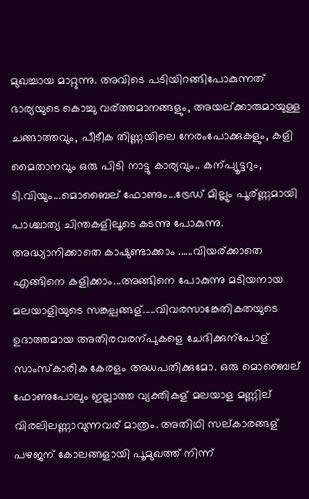മുഖച്ചായ മാറ്റുന്നു. അവിടെ പടിയിറങ്ങിപോകുന്നത് ഭാര്യയുടെ കൊച്ചു വര്ത്തമാനങ്ങളും, അയല്ക്കാരുമായുള്ള ചങ്ങാത്തവും, പീടീക തിണ്ണയിലെ നേരംപോക്കുകളും, കളി മൈതാനവും ഒരു പിടി നാട്ടു കാര്യവും.. കന്പ്യൂട്ടറും, ടി.വിയും...മൊബൈല് ഫോണും...ട്രേഡ് മില്ലും പൂര്ണ്ണമായി പാശ്ചാത്യ ചിന്തകളിലൂടെ കടന്നു പോകുന്നു. അദ്ധ്യാനിക്കാതെ കാഷുണ്ടാക്കാം ......വിയര്ക്കാതെ എങ്ങിനെ കളിക്കാം...അങ്ങിനെ പോകുന്നു മടിയനായ മലയാളിയുടെ സങ്കല്പങ്ങള്.....വിവരസാങ്കേതികതയുടെ ഉദാത്തമായ അതിരവരന്പുകളെ ചേദിക്കുന്പോള് സാംസ്കാരിക കേരളം അധപതിക്കുമോ. ഒരു മൊബൈല് ഫോണുപോലും ഇല്ലാത്ത വ്യക്തികള് മലയാള മണ്ണില് വിരലിലണ്ണാവുന്നവര് മാത്രം. അതിഥി സല്കാരങ്ങള് പഴജന് കോലങ്ങളായി പൂമുഖത്ത് നിന്ന്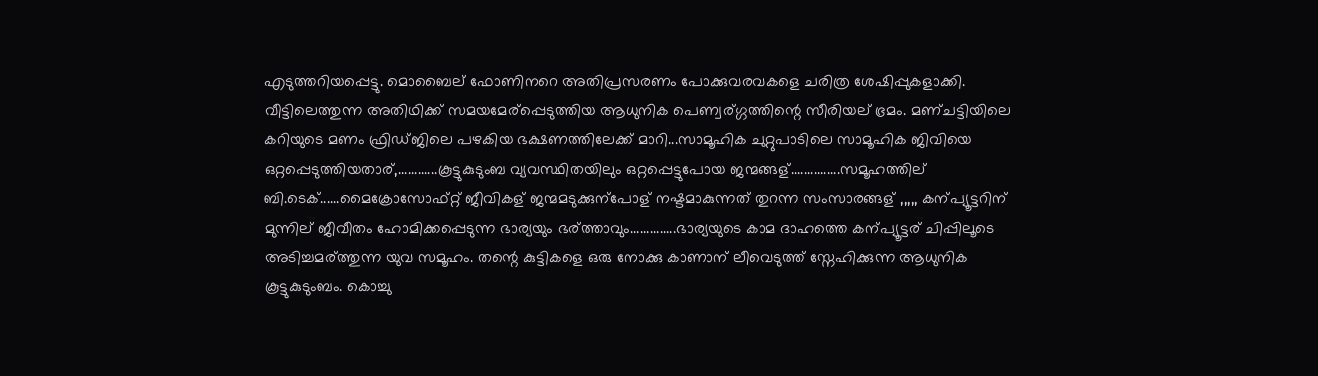എടുത്തറിയപ്പെട്ടു. മൊബൈല് ഫോണിനറെ അതിപ്രസരണം പോക്കുവരവകളെ ചരിത്ര ശേഷിപ്പുകളാക്കി.
വീട്ടിലെത്തുന്ന അതിഥിക്ക് സമയമേര്പ്പെടുത്തിയ ആധുനിക പെണ്വര്ഗ്ഗത്തിന്റെ സീരിയല് ഭ്രമം. മണ്ചട്ടിയിലെ കറിയുടെ മണം ഫ്രിഡ്ജിലെ പഴകിയ ഭക്ഷണത്തിലേക്ക് മാറി...സാമൂഹിക ചുറ്റുപാടിലെ സാമൂഹിക ജിവിയെ ഒറ്റപ്പെടുത്തിയതാര്,............കൂട്ടുകുടുംബ വ്യവസ്ഥിതയിലും ഒറ്റപ്പെട്ടുപോയ ജന്മങ്ങള്...............സമൂഹത്തില് ബി.ടെക്......മൈക്രോസോഫ്റ്റ് ജീവികള് ജന്മമടുക്കുന്പോള് നഷ്ടമാകുന്നത് തുറന്ന സംസാരങ്ങള് ,,,,, കന്പ്യൂട്ടറിന് മുന്നില് ജീവീതം ഹോമിക്കപ്പെടുന്ന ഭാര്യയും ഭര്ത്താവും..............ഭാര്യയുടെ കാമ ദാഹത്തെ കന്പ്യൂട്ടര് ചിപ്പിലൂടെ അടിച്ചമര്ത്തുന്ന യുവ സമൂഹം. തന്റെ കുട്ടികളെ ഒരു നോക്കു കാണാന് ലീവെടുത്ത് സ്നേഹിക്കുന്ന ആധുനിക കൂട്ടുകുടുംബം. കൊച്ചു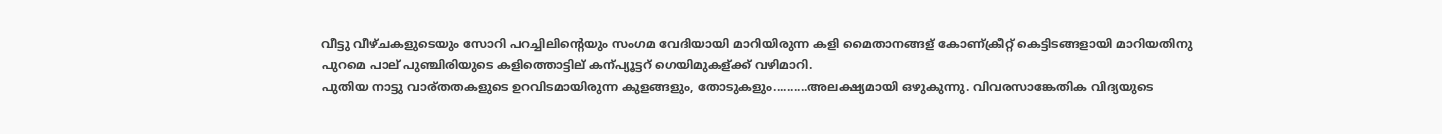വീട്ടു വീഴ്ചകളുടെയും സോറി പറച്ചിലിന്റെയും സംഗമ വേദിയായി മാറിയിരുന്ന കളി മൈതാനങ്ങള് കോണ്ക്രീറ്റ് കെട്ടിടങ്ങളായി മാറിയതിനു പുറമെ പാല് പുഞ്ചിരിയുടെ കളിത്തൊട്ടില് കന്പ്യൂട്ടറ് ഗെയിമുകള്ക്ക് വഴിമാറി.
പുതിയ നാട്ടു വാര്തതകളുടെ ഉറവിടമായിരുന്ന കുളങ്ങളും, തോടുകളും..........അലക്ഷ്യമായി ഒഴുകുന്നു. വിവരസാങ്കേതിക വിദ്യയുടെ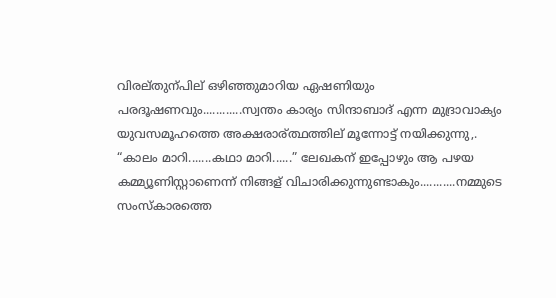വിരല്തുന്പില് ഒഴിഞ്ഞുമാറിയ ഏഷണിയും പരദൂഷണവും............സ്വന്തം കാര്യം സിന്ദാബാദ് എന്ന മുദ്രാവാക്യം യുവസമൂഹത്തെ അക്ഷരാര്ത്ഥത്തില് മൂന്നോട്ട് നയിക്കുന്നു,.
“കാലം മാറി.......കഥാ മാറി......” ലേഖകന് ഇപ്പോഴും ആ പഴയ കമ്മ്യൂണിസ്റ്റാണെന്ന് നിങ്ങള് വിചാരിക്കുന്നുണ്ടാകും...........നമ്മുടെ സംസ്കാരത്തെ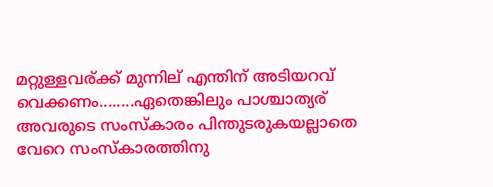മറ്റുള്ളവര്ക്ക് മുന്നില് എന്തിന് അടിയറവ് വെക്കണം........ഏതെങ്കിലും പാശ്ചാത്യര് അവരുടെ സംസ്കാരം പിന്തുടരുകയല്ലാതെ വേറെ സംസ്കാരത്തിനു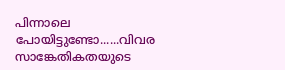പിന്നാലെ പോയിട്ടുണ്ടോ......വിവര സാങ്കേതികതയുടെ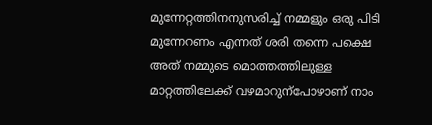മുന്നേറ്റത്തിനനുസരിച്ച് നമ്മളും ഒരു പിടി മുന്നേറണം എന്നത് ശരി തന്നെ പക്ഷെ അത് നമ്മുടെ മൊത്തത്തിലുള്ള മാറ്റത്തിലേക്ക് വഴമാറുന്പോഴാണ് നാം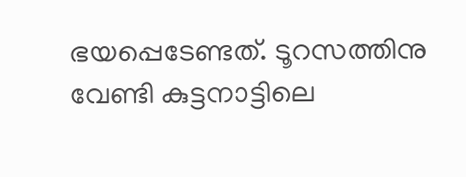ഭയപ്പെടേണ്ടത്. ടൂറസത്തിനു വേണ്ടി കുട്ടനാട്ടിലെ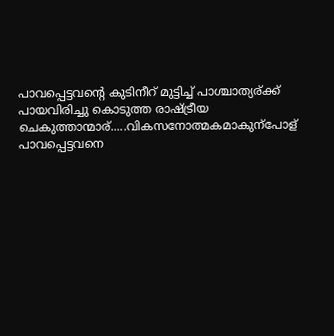പാവപ്പെട്ടവന്റെ കുടിനീറ് മുട്ടിച്ച് പാശ്ചാത്യര്ക്ക് പായവിരിച്ചു കൊടുത്ത രാഷ്ട്രീയ ചെകുത്താന്മാര്.....വികസനോത്മകമാകുന്പോള് പാവപ്പെട്ടവനെ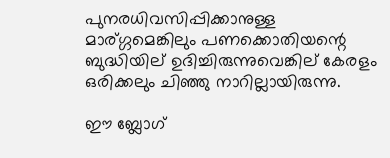പുനരധിവസിപ്പിക്കാനുള്ള മാര്ഗ്ഗമെങ്കിലും പണക്കൊതിയന്റെ ബുദ്ധിയില് ഉദിച്ചിരുന്നുവെങ്കില് കേരളം ഒരിക്കലും ചിഞ്ഞു നാറില്ലായിരുന്നു.

ഈ ബ്ലോഗ്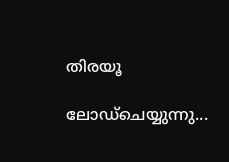തിരയൂ

ലോഡ്ചെയ്യുന്നു...